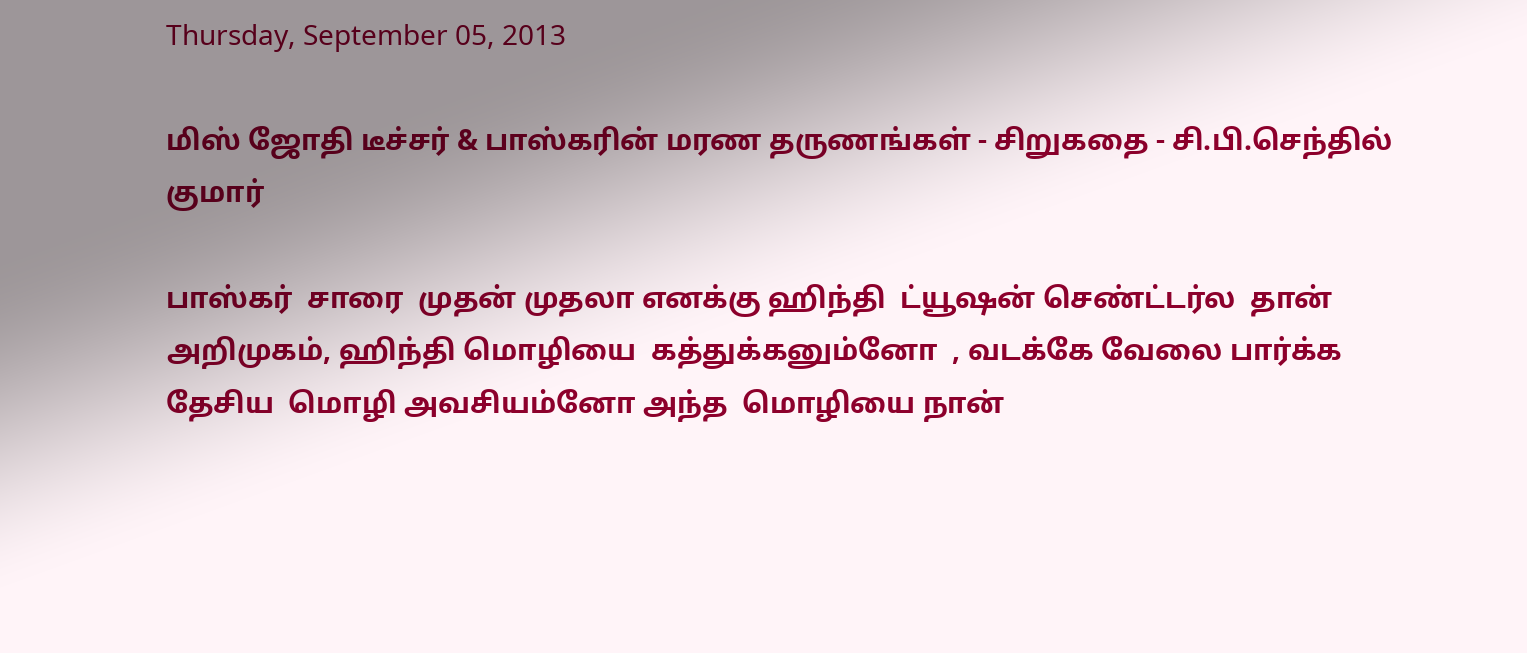Thursday, September 05, 2013

மிஸ் ஜோதி டீச்சர் & பாஸ்கரின் மரண தருணங்கள் - சிறுகதை - சி.பி.செந்தில் குமார்

பாஸ்கர்  சாரை  முதன் முதலா எனக்கு ஹிந்தி  ட்யூஷன் செண்ட்டர்ல  தான் அறிமுகம், ஹிந்தி மொழியை  கத்துக்கனும்னோ  , வடக்கே வேலை பார்க்க   தேசிய  மொழி அவசியம்னோ அந்த  மொழியை நான்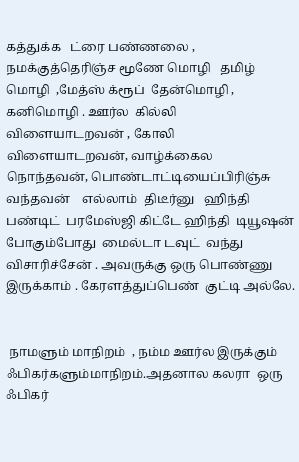கத்துக்க   ட்ரை பண்ணலை , நமக்குத்தெரிஞ்ச மூணே மொழி   தமிழ் மொழி  ,மேத்ஸ் க்ரூப்  தேன்மொழி ,  கனிமொழி . ஊர்ல  கில்லி விளையாடறவன் , கோலி விளையாடறவன், வாழ்க்கைல நொந்தவன், பொண்டாட்டியைப்பிரிஞ்சு வந்தவன்    எல்லாம்  திடீர்னு   ஹிந்தி பண்டிட்  பரமேஸ்ஜி கிட்டே ஹிந்தி  டியூஷன் போகும்போது  மைல்டா டவுட்  வந்து  விசாரிச்சேன் . அவருக்கு ஒரு பொண்ணு இருக்காம் . கேரளத்துப்பெண்  குட்டி அல்லே.


 நாமளும் மாநிறம்  , நம்ம ஊர்ல இருக்கும் ஃபிகர்களும்மாநிறம்.அதனால கலரா  ஒரு ஃபிகர்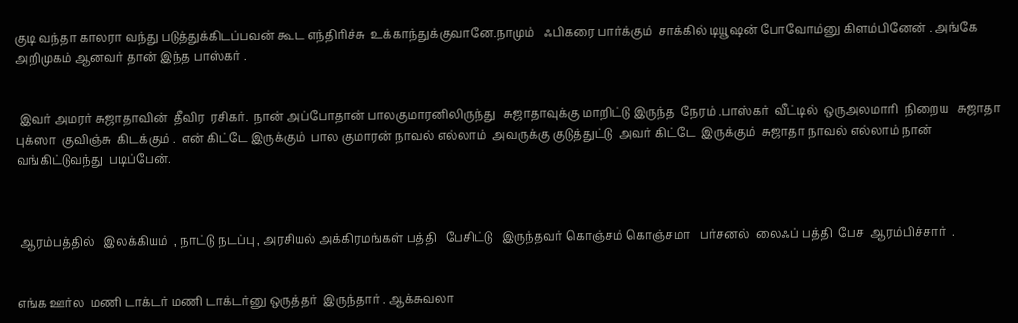குடி வந்தா காலரா வந்து படுத்துக்கிடப்பவன் கூட எந்திரிச்சு  உக்காந்துக்குவானே.நாமும்   ஃபிகரை பார்க்கும்  சாக்கில் டியூஷன் போவோம்னு கிளம்பினேன் . அங்கே அறிமுகம் ஆனவர் தான் இந்த பாஸ்கர் .


 இவர் அமரர் சுஜாதாவின்  தீவிர  ரசிகர்.  நான் அப்போதான் பாலகுமாரனிலிருந்து   சுஜாதாவுக்கு மாறிட்டு இருந்த  நேரம் .பாஸ்கர்  வீட்டில்  ஒருஅலமாரி  நிறைய   சுஜாதா புக்ஸா  குவிஞ்சு  கிடக்கும் .  என் கிட்டே இருக்கும்  பால குமாரன் நாவல் எல்லாம்  அவருக்கு குடுத்துட்டு  அவர் கிட்டே  இருக்கும்  சுஜாதா நாவல் எல்லாம் நான் வங்கிட்டுவந்து  படிப்பேன்.



 ஆரம்பத்தில்   இலக்கியம்  , நாட்டு நடப்பு , அரசியல் அக்கிரமங்கள் பத்தி   பேசிட்டு   இருந்தவர் கொஞ்சம் கொஞ்சமா   பர்சனல்  லைஃப் பத்தி  பேச  ஆரம்பிச்சார்  .


எங்க ஊர்ல  மணி டாக்டர் மணி டாக்டர்னு ஒருத்தர்  இருந்தார் . ஆக்சுவலா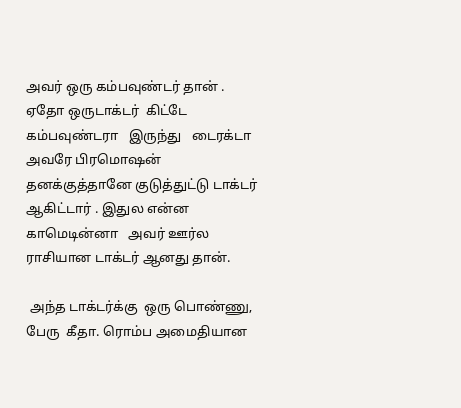அவர் ஒரு கம்பவுண்டர் தான் . ஏதோ ஒருடாக்டர்  கிட்டே கம்பவுண்டரா   இருந்து   டைரக்டா அவரே பிரமொஷன் தனக்குத்தானே குடுத்துட்டு டாக்டர் ஆகிட்டார் . இதுல என்ன காமெடின்னா   அவர் ஊர்ல ராசியான டாக்டர் ஆனது தான்.

 அந்த டாக்டர்க்கு  ஒரு பொண்ணு, பேரு  கீதா. ரொம்ப அமைதியான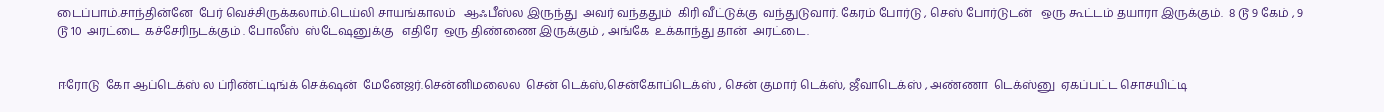டைப்பாம்.சாந்தின்னே  பேர் வெச்சிருக்கலாம்.டெய்லி சாயங்காலம்   ஆஃபீஸ்ல இருந்து  அவர் வந்ததும்  கிரி வீட்டுக்கு  வந்துடுவார். கேரம் போர்டு , செஸ் போர்டுடன்   ஒரு கூட்டம் தயாரா இருக்கும்.  8 டூ 9 கேம் , 9 டூ 10  அரட்டை  கச்சேரிநடக்கும் . போலீஸ்  ஸ்டேஷனுக்கு   எதிரே  ஒரு திண்ணை இருக்கும் , அங்கே  உக்காந்து தான்  அரட்டை.


ஈரோடு  கோ ஆப்டெக்ஸ் ல ப்ரிண்ட்டிங்க் செக்‌ஷன்  மேனேஜர்.சென்னிமலைல  சென் டெக்ஸ்,சென்கோப்டெக்ஸ் , சென் குமார் டெக்ஸ், ஜீவாடெக்ஸ் , அண்ணா  டெக்ஸ்னு  ஏகப்பட்ட சொசயிட்டி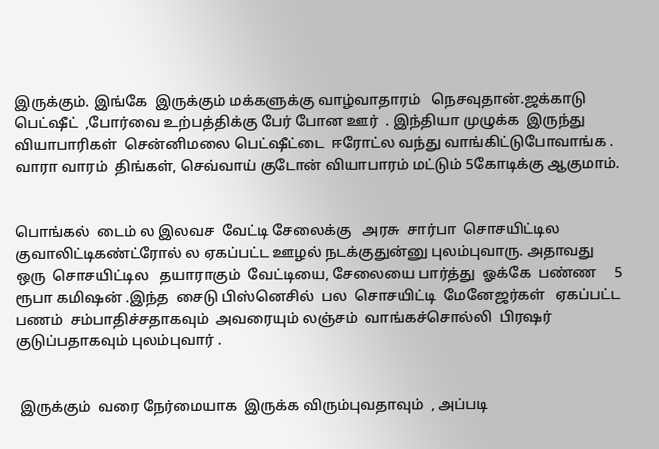இருக்கும். இங்கே  இருக்கும் மக்களுக்கு வாழ்வாதாரம்   நெசவுதான்.ஜக்காடு பெட்ஷீட்  ,போர்வை உற்பத்திக்கு பேர் போன ஊர்  . இந்தியா முழுக்க  இருந்து  வியாபாரிகள்  சென்னிமலை பெட்ஷீட்டை  ஈரோட்ல வந்து வாங்கிட்டுபோவாங்க . வாரா வாரம்  திங்கள், செவ்வாய் குடோன் வியாபாரம் மட்டும் 5கோடிக்கு ஆகுமாம்.


பொங்கல்  டைம் ல இலவச  வேட்டி சேலைக்கு   அரசு  சார்பா  சொசயிட்டில  குவாலிட்டிகண்ட்ரோல் ல ஏகப்பட்ட ஊழல் நடக்குதுன்னு புலம்புவாரு. அதாவது   ஒரு  சொசயிட்டில   தயாராகும்  வேட்டியை, சேலையை பார்த்து  ஓக்கே  பண்ண     5   ரூபா கமிஷன் .இந்த  சைடு பிஸ்னெசில்  பல  சொசயிட்டி  மேனேஜர்கள்   ஏகப்பட்ட பணம்  சம்பாதிச்சதாகவும்  அவரையும் லஞ்சம்  வாங்கச்சொல்லி  பிரஷர்  குடுப்பதாகவும் புலம்புவார் .


 இருக்கும்  வரை நேர்மையாக  இருக்க விரும்புவதாவும்  , அப்படி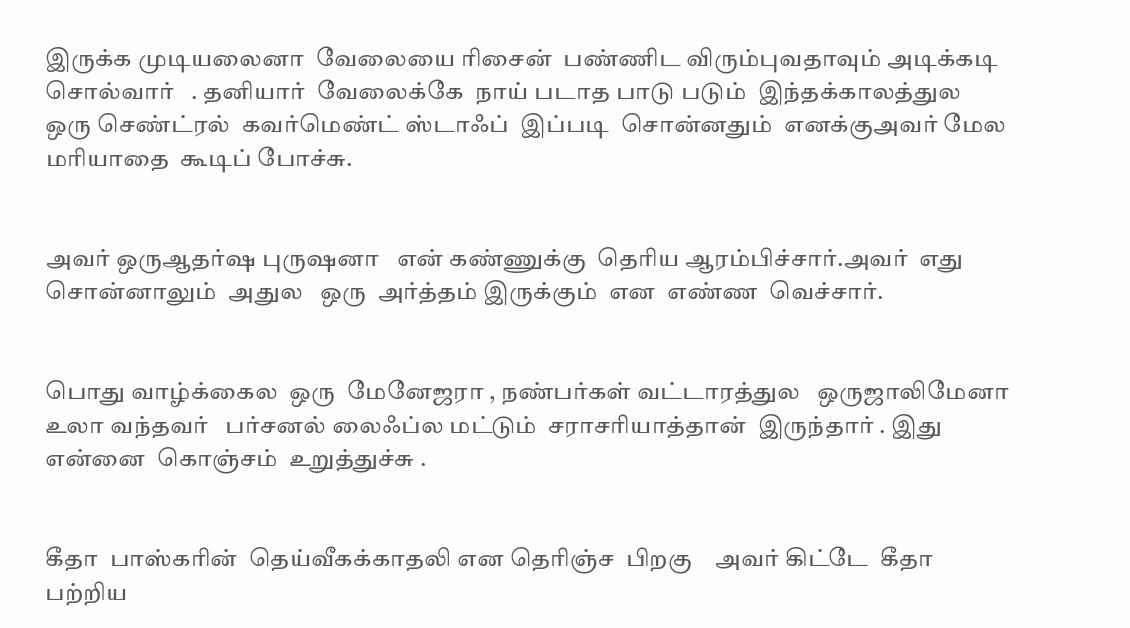இருக்க முடியலைனா  வேலையை ரிசைன்  பண்ணிட விரும்புவதாவும் அடிக்கடி  சொல்வார்   . தனியார்  வேலைக்கே  நாய் படாத பாடு படும்  இந்தக்காலத்துல   ஒரு செண்ட்ரல்  கவர்மெண்ட் ஸ்டாஃப்  இப்படி  சொன்னதும்  எனக்குஅவர் மேல மரியாதை  கூடிப் போச்சு.


அவர் ஒருஆதர்ஷ புருஷனா   என் கண்ணுக்கு  தெரிய ஆரம்பிச்சார்.அவர்  எது சொன்னாலும்  அதுல   ஒரு  அர்த்தம் இருக்கும்  என  எண்ண  வெச்சார்.


பொது வாழ்க்கைல  ஒரு  மேனேஜரா , நண்பர்கள் வட்டாரத்துல   ஒருஜாலிமேனா   உலா வந்தவர்   பர்சனல் லைஃப்ல மட்டும்  சராசரியாத்தான்  இருந்தார் . இது  என்னை  கொஞ்சம்  உறுத்துச்சு .


கீதா  பாஸ்கரின்  தெய்வீகக்காதலி என தெரிஞ்ச  பிறகு    அவர் கிட்டே  கீதா பற்றிய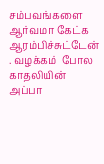சம்பவங்களை ஆர்வமா கேட்க ஆரம்பிச்சுட்டேன் . வழக்கம்  போல  காதலியின் அப்பா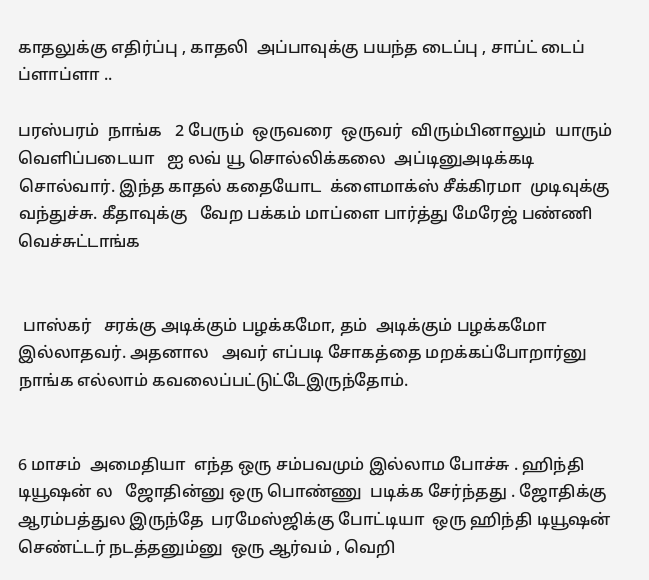காதலுக்கு எதிர்ப்பு , காதலி  அப்பாவுக்கு பயந்த டைப்பு , சாப்ட் டைப் ப்ளாப்ளா ..

பரஸ்பரம்  நாங்க   2 பேரும்  ஒருவரை  ஒருவர்  விரும்பினாலும்  யாரும்  வெளிப்படையா   ஐ லவ் யூ சொல்லிக்கலை  அப்டினுஅடிக்கடி சொல்வார். இந்த காதல் கதையோட  க்ளைமாக்ஸ் சீக்கிரமா  முடிவுக்கு  வந்துச்சு. கீதாவுக்கு   வேற பக்கம் மாப்ளை பார்த்து மேரேஜ் பண்ணி வெச்சுட்டாங்க


 பாஸ்கர்   சரக்கு அடிக்கும் பழக்கமோ, தம்  அடிக்கும் பழக்கமோ  இல்லாதவர். அதனால   அவர் எப்படி சோகத்தை மறக்கப்போறார்னு  நாங்க எல்லாம் கவலைப்பட்டுட்டேஇருந்தோம்.


6 மாசம்  அமைதியா  எந்த ஒரு சம்பவமும் இல்லாம போச்சு . ஹிந்தி  டியூஷன் ல   ஜோதின்னு ஒரு பொண்ணு  படிக்க சேர்ந்தது . ஜோதிக்கு   ஆரம்பத்துல இருந்தே  பரமேஸ்ஜிக்கு போட்டியா  ஒரு ஹிந்தி டியூஷன்  செண்ட்டர் நடத்தனும்னு  ஒரு ஆர்வம் , வெறி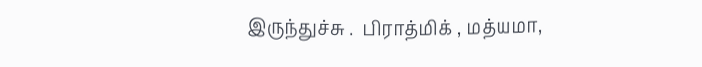இருந்துச்சு .  பிராத்மிக் , மத்யமா,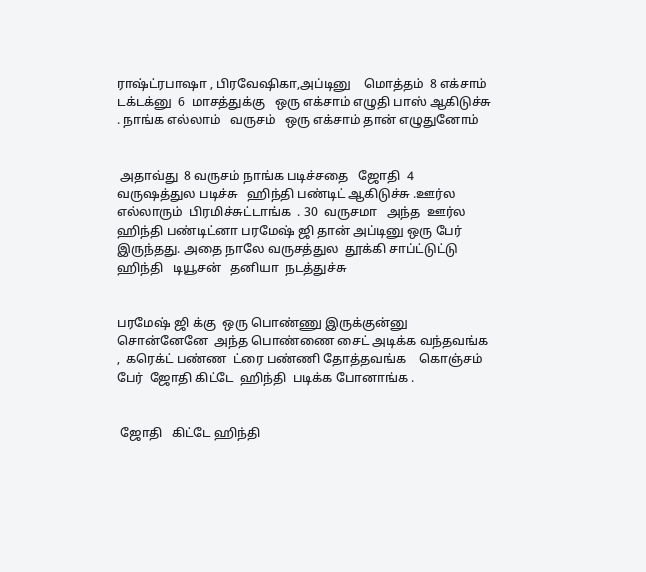ராஷ்ட்ரபாஷா , பிரவேஷிகா,அப்டினு    மொத்தம்  8 எக்சாம் டக்டக்னு  6  மாசத்துக்கு   ஒரு எக்சாம் எழுதி பாஸ் ஆகிடுச்சு . நாங்க எல்லாம்   வருசம்   ஒரு எக்சாம் தான் எழுதுனோம்


 அதாவ்து  8 வருசம் நாங்க படிச்சதை   ஜோதி  4  வருஷத்துல படிச்சு   ஹிந்தி பண்டிட் ஆகிடுச்சு .ஊர்ல எல்லாரும்  பிரமிச்சுட்டாங்க  . 30  வருசமா   அந்த  ஊர்ல   ஹிந்தி பண்டிட்னா பரமேஷ் ஜி தான் அப்டினு ஒரு பேர்  இருந்தது. அதை நாலே வருசத்துல  தூக்கி சாப்ட்டுட்டு ஹிந்தி   டியூசன்   தனியா  நடத்துச்சு


பரமேஷ் ஜி க்கு  ஒரு பொண்ணு இருக்குன்னு  சொன்னேனே  அந்த பொண்ணை சைட் அடிக்க வந்தவங்க ,  கரெக்ட் பண்ண  ட்ரை பண்ணி தோத்தவங்க    கொஞ்சம்  பேர்  ஜோதி கிட்டே  ஹிந்தி  படிக்க போனாங்க .


 ஜோதி   கிட்டே ஹிந்தி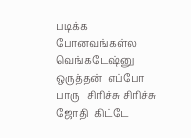படிக்க போனவங்கள்ல வெங்கடேஷ்னு  ஒருத்தன்  எப்போ பாரு   சிரிச்சு சிரிச்சு  ஜோதி  கிட்டே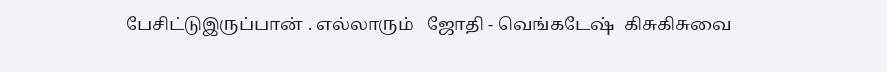பேசிட்டுஇருப்பான் . எல்லாரும்   ஜோதி - வெங்கடேஷ்  கிசுகிசுவை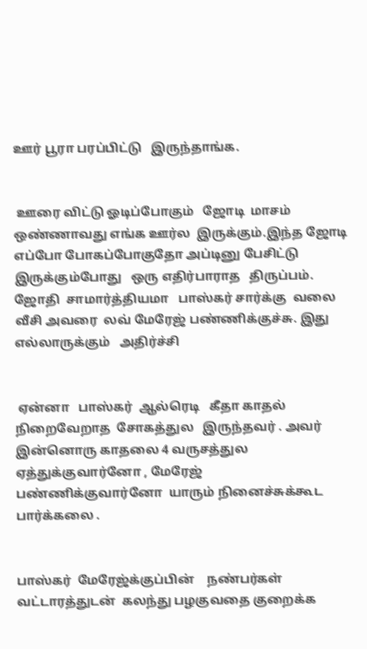ஊர் பூரா பரப்பிட்டு   இருந்தாங்க.


 ஊரை விட்டு ஓடிப்போகும்   ஜோடி  மாசம் ஒண்ணாவது எங்க ஊர்ல  இருக்கும்.இந்த ஜோடி   எப்போ போகப்போகுதோ அப்டினு பேசிட்டு இருக்கும்போது   ஒரு எதிர்பாராத   திருப்பம். ஜோதி  சாமார்த்தியமா   பாஸ்கர் சார்க்கு  வலை வீசி அவரை  லவ் மேரேஜ் பண்ணிக்குச்சு. இது எல்லாருக்கும்   அதிர்ச்சி


 ஏன்னா   பாஸ்கர்  ஆல்ரெடி   கீதா காதல் நிறைவேறாத  சோகத்துல   இருந்தவர் . அவர் இன்னொரு காதலை 4 வருசத்துல  ஏத்துக்குவார்னோ , மேரேஜ் பண்ணிக்குவார்னோ  யாரும் நினைச்சுக்கூட பார்க்கலை .


பாஸ்கர்  மேரேஜ்க்குப்பின்    நண்பர்கள் வட்டாரத்துடன்  கலந்து பழகுவதை குறைக்க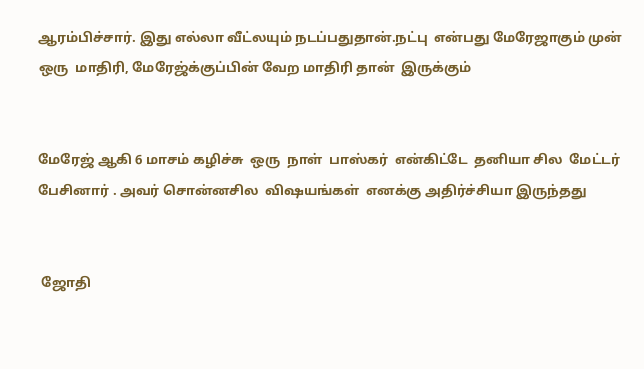ஆரம்பிச்சார். இது எல்லா வீட்லயும் நடப்பதுதான்.நட்பு  என்பது மேரேஜாகும் முன்  ஒரு  மாதிரி, மேரேஜ்க்குப்பின் வேற மாதிரி தான்  இருக்கும்


மேரேஜ் ஆகி 6 மாசம் கழிச்சு  ஒரு  நாள்  பாஸ்கர்  என்கிட்டே  தனியா சில  மேட்டர் பேசினார் . அவர் சொன்னசில  விஷயங்கள்  எனக்கு அதிர்ச்சியா இருந்தது


 ஜோதி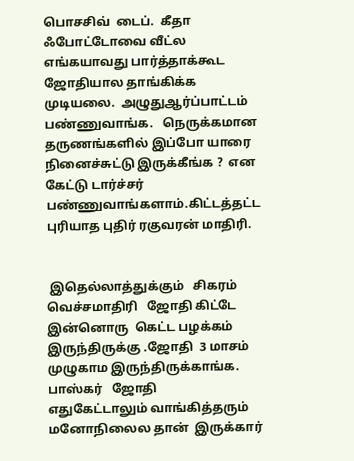பொசசிவ்  டைப்.  கீதா  ஃபோட்டோவை வீட்ல  எங்கயாவது பார்த்தாக்கூட ஜோதியால தாங்கிக்க   முடியலை.  அழுதுஆர்ப்பாட்டம்  பண்ணுவாங்க.   நெருக்கமான தருணங்களில் இப்போ யாரை  நினைச்சுட்டு இருக்கீங்க ?  என கேட்டு டார்ச்சர் பண்ணுவாங்களாம்.கிட்டத்தட்ட  புரியாத புதிர் ரகுவரன் மாதிரி.


 இதெல்லாத்துக்கும்   சிகரம்  வெச்சமாதிரி   ஜோதி கிட்டே இன்னொரு  கெட்ட பழக்கம்   இருந்திருக்கு .ஜோதி  3 மாசம் முழுகாம இருந்திருக்காங்க. பாஸ்கர்   ஜோதி   எதுகேட்டாலும் வாங்கித்தரும்  மனோநிலைல தான்  இருக்கார்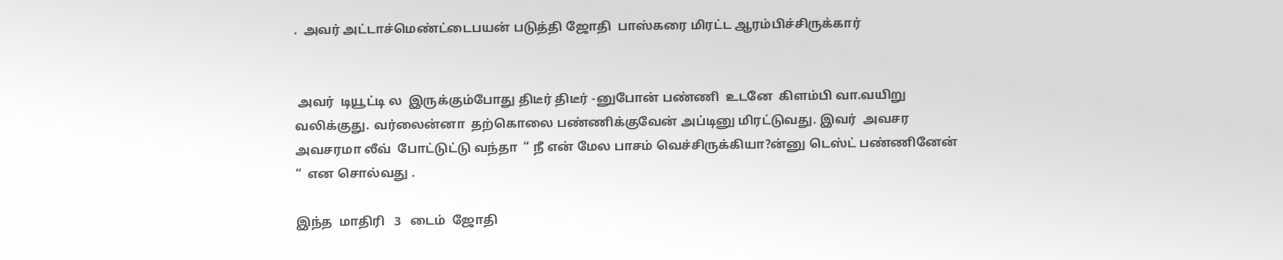.  அவர் அட்டாச்மெண்ட்டைபயன் படுத்தி ஜோதி  பாஸ்கரை மிரட்ட ஆரம்பிச்சிருக்கார்


 அவர்  டியூட்டி ல  இருக்கும்போது திடீர் திடீர் -னுபோன் பண்ணி  உடனே  கிளம்பி வா.வயிறு  வலிக்குது. வர்லைன்னா  தற்கொலை பண்ணிக்குவேன் அப்டினு மிரட்டுவது. இவர்  அவசர அவசரமா லீவ்  போட்டுட்டு வந்தா  “ நீ என் மேல பாசம் வெச்சிருக்கியா?ன்னு டெஸ்ட் பண்ணினேன் “  என சொல்வது .

இந்த  மாதிரி   3   டைம்  ஜோதி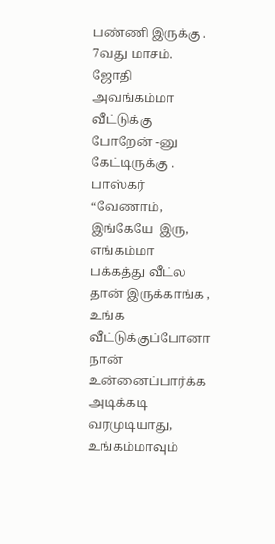பண்ணி இருக்கு . 7வது மாசம். ஜோதி அவங்கம்மா  வீட்டுக்கு போறேன் -னு கேட்டிருக்கு . பாஸ்கர் “வேணாம், இங்கேயே  இரு, எங்கம்மா  பக்கத்து வீட்ல தான் இருக்காங்க , உங்க வீட்டுக்குப்போனா   நான்  உன்னைப்பார்க்க அடிக்கடி வரமுடியாது, உங்கம்மாவும்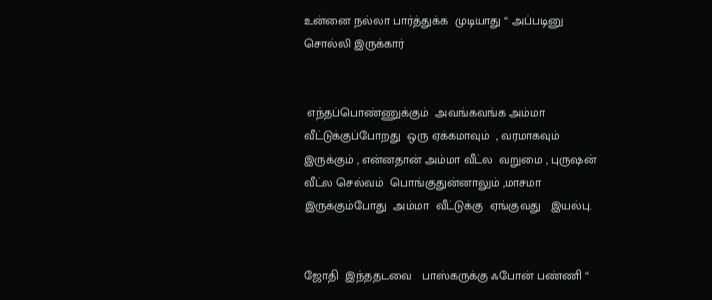உன்னை நல்லா பார்த்துக்க  முடியாது “ அப்படினு  சொல்லி இருக்கார்


 எந்தப்பொண்ணுக்கும்  அவங்கவங்க அம்மா வீட்டுக்குப்போறது  ஒரு ஏக்கமாவும்  , வரமாகவும் இருக்கும் , என்னதான் அம்மா வீட்ல  வறுமை , புருஷன் வீட்ல செல்வம்  பொங்குதுன்னாலும் ,மாசமா இருக்கும்போது  அம்மா  வீட்டுக்கு  ஏங்குவது   இயல்பு.


ஜோதி  இந்ததடவை   பாஸ்கருக்கு ஃபோன் பண்ணி “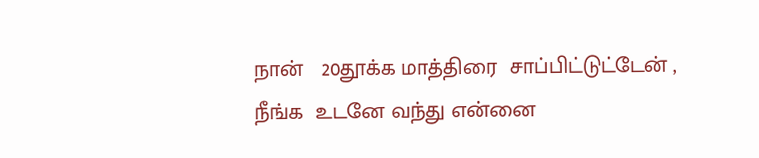நான்   20தூக்க மாத்திரை  சாப்பிட்டுட்டேன் , நீங்க  உடனே வந்து என்னை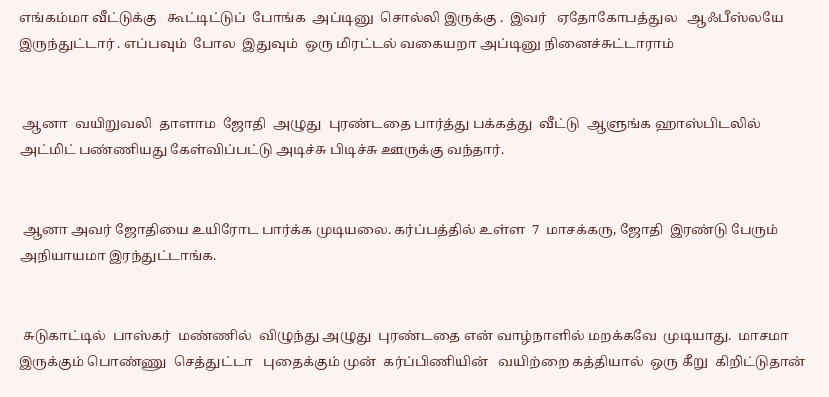எங்கம்மா வீட்டுக்கு   கூட்டிட்டுப்  போங்க  அப்டினு  சொல்லி இருக்கு .  இவர்   ஏதோகோபத்துல   ஆஃபீஸ்லயே  இருந்துட்டார் . எப்பவும்  போல  இதுவும்  ஒரு மிரட்டல் வகையறா அப்டினு நினைச்சுட்டாராம்


 ஆனா  வயிறுவலி  தாளாம  ஜோதி  அழுது  புரண்டதை பார்த்து பக்கத்து  வீட்டு  ஆளுங்க ஹாஸ்பிடலில்  அட்மிட் பண்ணியது கேள்விப்பட்டு அடிச்சு பிடிச்சு ஊருக்கு வந்தார்.


 ஆனா அவர் ஜோதியை உயிரோட பார்க்க முடியலை. கர்ப்பத்தில் உள்ள  7  மாசக்கரு, ஜோதி  இரண்டு பேரும் அநியாயமா இரந்துட்டாங்க.


 சுடுகாட்டில்  பாஸ்கர்  மண்ணில்  விழுந்து அழுது  புரண்டதை என் வாழ்நாளில் மறக்கவே  முடியாது.  மாசமா  இருக்கும் பொண்ணு  செத்துட்டா   புதைக்கும் முன்  கர்ப்பிணியின்   வயிற்றை கத்தியால்  ஒரு கீறு  கிறிட்டுதான்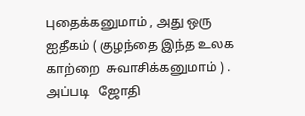புதைக்கனுமாம் , அது ஒரு ஐதீகம் ( குழந்தை இந்த உலக காற்றை  சுவாசிக்கனுமாம் ) . அப்படி   ஜோதி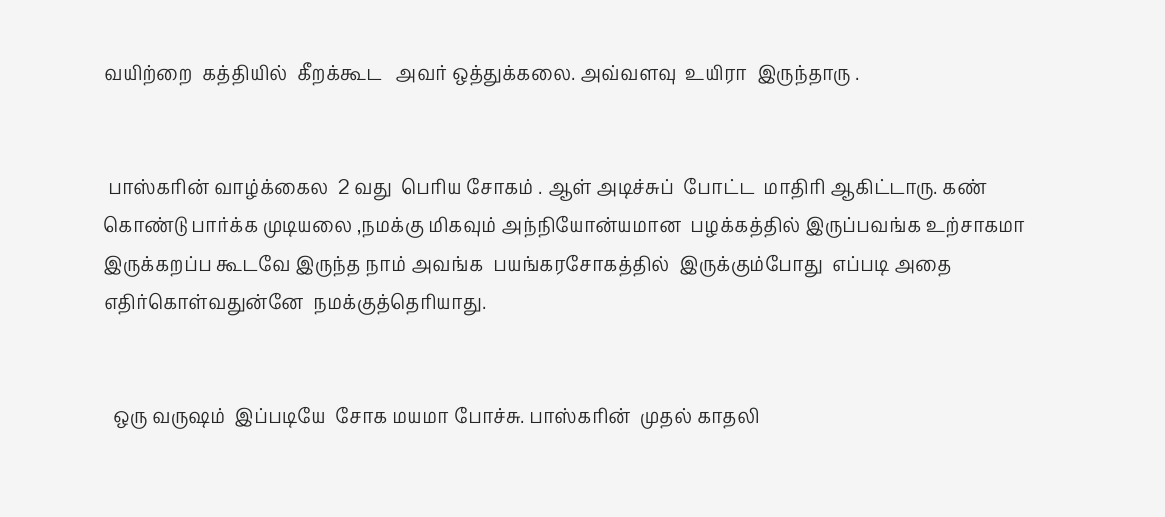வயிற்றை  கத்தியில்  கீறக்கூட   அவர் ஒத்துக்கலை. அவ்வளவு  உயிரா  இருந்தாரு .


 பாஸ்கரின் வாழ்க்கைல  2 வது  பெரிய சோகம் . ஆள் அடிச்சுப்  போட்ட  மாதிரி ஆகிட்டாரு. கண்  கொண்டு பார்க்க முடியலை ,நமக்கு மிகவும் அந்நியோன்யமான  பழக்கத்தில் இருப்பவங்க உற்சாகமா இருக்கறப்ப கூடவே இருந்த நாம் அவங்க  பயங்கரசோகத்தில்  இருக்கும்போது  எப்படி அதை எதிர்கொள்வதுன்னே  நமக்குத்தெரியாது.


  ஒரு வருஷம்  இப்படியே  சோக மயமா போச்சு. பாஸ்கரின்  முதல் காதலி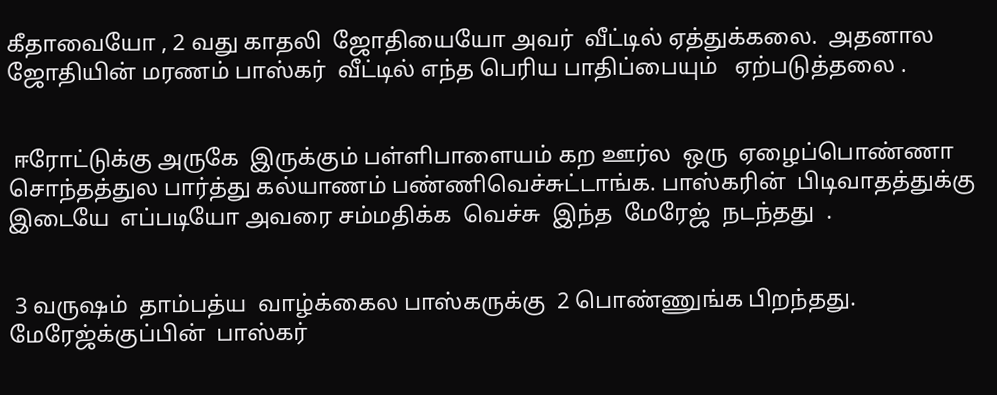கீதாவையோ , 2 வது காதலி  ஜோதியையோ அவர்  வீட்டில் ஏத்துக்கலை.  அதனால ஜோதியின் மரணம் பாஸ்கர்  வீட்டில் எந்த பெரிய பாதிப்பையும்   ஏற்படுத்தலை .


 ஈரோட்டுக்கு அருகே  இருக்கும் பள்ளிபாளையம் கற ஊர்ல  ஒரு  ஏழைப்பொண்ணா  சொந்தத்துல பார்த்து கல்யாணம் பண்ணிவெச்சுட்டாங்க. பாஸ்கரின்  பிடிவாதத்துக்கு  இடையே  எப்படியோ அவரை சம்மதிக்க  வெச்சு  இந்த  மேரேஜ்  நடந்தது  .


 3 வருஷம்  தாம்பத்ய  வாழ்க்கைல பாஸ்கருக்கு  2 பொண்ணுங்க பிறந்தது. மேரேஜ்க்குப்பின்  பாஸ்கர்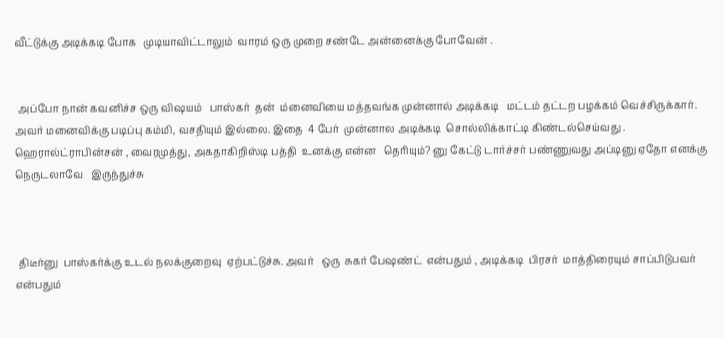வீட்டுக்கு அடிக்கடி போக   முடியாவிட்டாலும்  வாரம் ஒரு முறை சண்டே அன்னைக்கு போவேன் .


 அப்போ நான் கவனிச்ச ஒரு விஷயம்   பாஸ்கர்  தன்  ம்னைவியை மத்தவங்க முன்னால் அடிக்கடி   மட்டம் தட்டற பழக்கம் வெச்சிருக்கார். அவர் மனைவிக்கு படிப்பு கம்மி, வசதியும் இல்லை. இதை  4 பேர்  முன்னால அடிக்கடி  சொல்லிக்காட்டி கிண்டல்செய்வது . ஹெரால்ட்ராபின்சன் , வைரமுத்து, அகதாகிறிஸ்டி பத்தி  உனக்கு என்ன   தெரியும்? னு கேட்டு டார்ச்சர் பண்ணுவது அப்டினு ஏதோ எனக்கு நெருடலாவே   இருந்துச்சு



 திடீர்னு  பாஸ்கர்க்கு உடல் நலக்குறைவு  ஏற்பட்டுச்சு. அவர்   ஒரு  சுகர் பேஷண்ட்  என்பதும் , அடிக்கடி  பிரசர்  மாத்திரையும் சாப்பிடுபவர் என்பதும்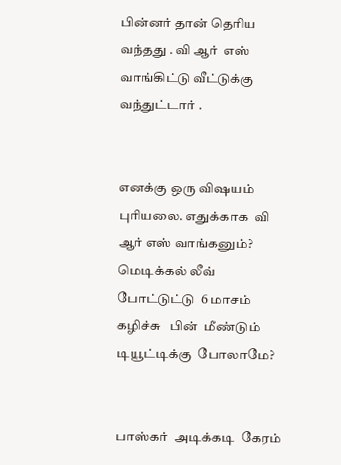பின்னர் தான் தெரிய வந்தது . வி ஆர்  எஸ்  வாங்கிட்டு வீட்டுக்கு வந்துட்டார் .


எனக்கு ஒரு விஷயம்  புரியலை. எதுக்காக  வி ஆர் எஸ் வாங்கனும்? மெடிக்கல் லீவ் போட்டுட்டு  6 மாசம் கழிச்சு   பின்  மீண்டும் டியூட்டிக்கு  போலாமே?


பாஸ்கர்  அடிக்கடி  கேரம்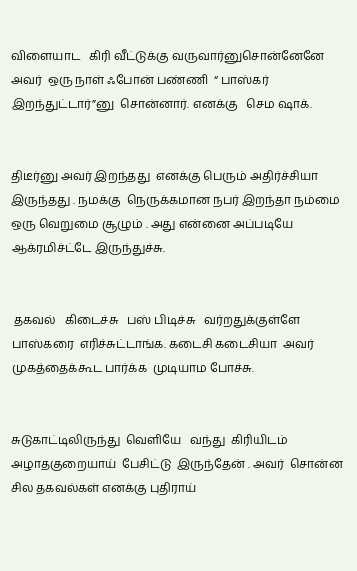விளையாட   கிரி வீட்டுக்கு வருவார்னுசொன்னேனே   அவர்  ஒரு நாள் ஃபோன் பண்ணி  “ பாஸ்கர் இறந்துட்டார்”னு  சொன்னார். எனக்கு   செம ஷாக்.


திடீர்னு அவர் இறந்தது  எனக்கு பெரும் அதிர்ச்சியா   இருந்தது . நமக்கு  நெருக்கமான நபர் இறந்தா நம்மை ஒரு வெறுமை சூழும் . அது என்னை அப்படியே   ஆக்ரமிச்ட்டே இருந்துச்சு.


 தகவல்   கிடைச்சு   பஸ் பிடிச்சு   வர்றதுக்குள்ளே பாஸ்கரை  எரிச்சுட்டாங்க. கடைசி கடைசியா  அவர்  முகத்தைக்கூட பார்க்க  முடியாம போச்சு.


சுடுகாட்டிலிருந்து  வெளியே   வந்து  கிரியிடம்   அழாதகுறையாய்  பேசிட்டு  இருந்தேன் . அவர்  சொன்ன சில தகவல்கள் எனக்கு புதிராய்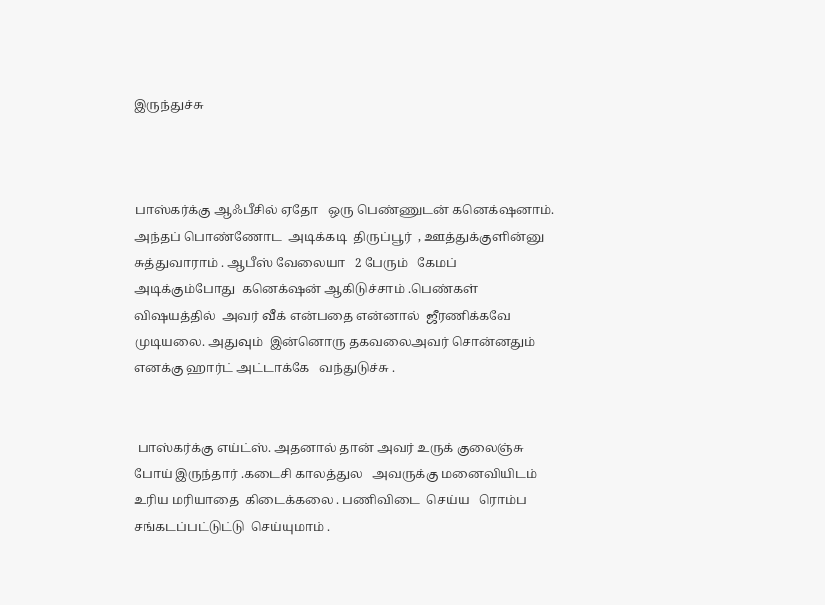இருந்துச்சு



பாஸ்கர்க்கு ஆஃபீசில் ஏதோ   ஒரு பெண்ணுடன் கனெக்‌ஷனாம். அந்தப் பொண்ணோட  அடிக்கடி  திருப்பூர்  , ஊத்துக்குளின்னு சுத்துவாராம் . ஆபீஸ் வேலையா   2 பேரும்   கேமப் அடிக்கும்போது  கனெக்‌ஷன் ஆகிடுச்சாம் .பெண்கள் விஷயத்தில்  அவர் வீக் என்பதை என்னால்  ஜீரணிக்கவே  முடியலை. அதுவும்  இன்னொரு தகவலைஅவர் சொன்னதும் எனக்கு ஹார்ட் அட்டாக்கே   வந்துடுச்சு .


 பாஸ்கர்க்கு எய்ட்ஸ். அதனால் தான் அவர் உருக் குலைஞ்சு போய் இருந்தார் .கடைசி காலத்துல   அவருக்கு மனைவியிடம்  உரிய மரியாதை  கிடைக்கலை . பணிவிடை  செய்ய   ரொம்ப சங்கடப்பட்டுட்டு  செய்யுமாம் .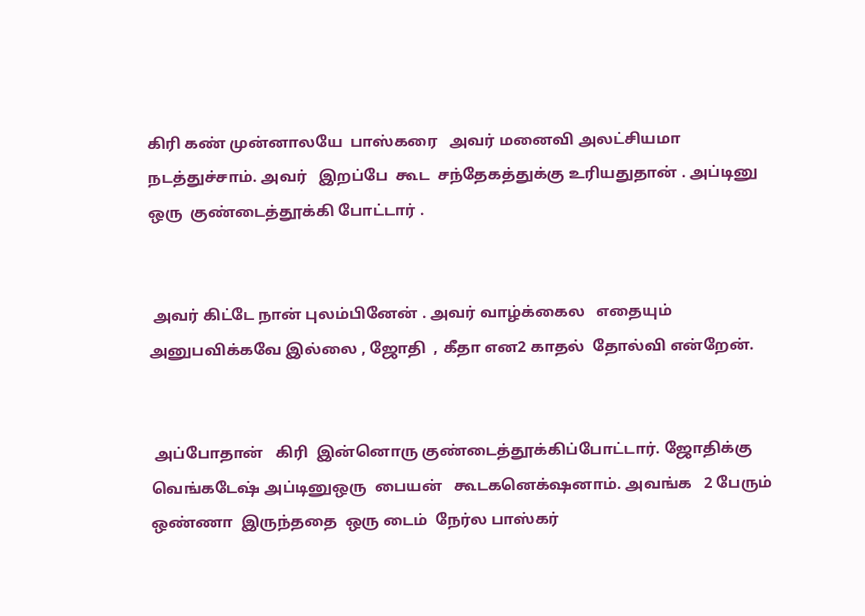கிரி கண் முன்னாலயே  பாஸ்கரை   அவர் மனைவி அலட்சியமா நடத்துச்சாம். அவர்   இறப்பே  கூட  சந்தேகத்துக்கு உரியதுதான் . அப்டினு ஒரு  குண்டைத்தூக்கி போட்டார் .


 அவர் கிட்டே நான் புலம்பினேன் . அவர் வாழ்க்கைல   எதையும் அனுபவிக்கவே இல்லை , ஜோதி  , கீதா என2 காதல்  தோல்வி என்றேன்.


 அப்போதான்   கிரி  இன்னொரு குண்டைத்தூக்கிப்போட்டார். ஜோதிக்கு   வெங்கடேஷ் அப்டினுஒரு  பையன்   கூடகனெக்‌ஷனாம். அவங்க   2 பேரும்  ஒண்ணா  இருந்ததை  ஒரு டைம்  நேர்ல பாஸ்கர்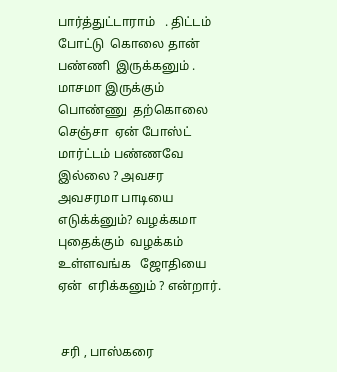பார்த்துட்டாராம்   . திட்டம்  போட்டு  கொலை தான் பண்ணி  இருக்கனும் . மாசமா இருக்கும்  பொண்ணு  தற்கொலை செஞ்சா  ஏன் போஸ்ட் மார்ட்டம் பண்ணவே இல்லை ? அவசர அவசரமா பாடியை   எடுக்க்னும்? வழக்கமா புதைக்கும்  வழக்கம்  உள்ளவங்க   ஜோதியை  ஏன்  எரிக்கனும் ? என்றார்.


 சரி , பாஸ்கரை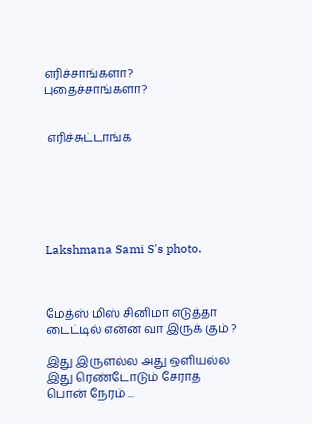எரிச்சாங்களா?  புதைச்சாங்களா?


 எரிச்சுட்டாங்க






Lakshmana Sami S's photo.



மேத்ஸ் மிஸ் சினிமா எடுத்தா டைட்டில் என்ன வா இருக் கும் ?

இது இருளல்ல அது ஒளியல்ல
இது ரெண்டோடும் சேராத பொன் நேரம் ...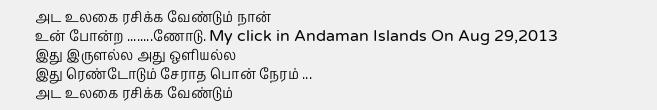அட உலகை ரசிக்க வேண்டும் நான்
உன் போன்ற ........ணோடு. My click in Andaman Islands On Aug 29,2013
இது இருளல்ல அது ஒளியல்ல
இது ரெண்டோடும் சேராத பொன் நேரம் ...
அட உலகை ரசிக்க வேண்டும்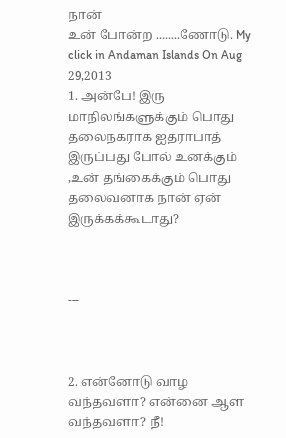நான்
உன் போன்ற ........ணோடு. My click in Andaman Islands On Aug 29,2013
1. அன்பே! இரு மாநிலங்களுக்கும் பொது தலைநகராக ஐதராபாத் இருப்பது போல் உனக்கும் ,உன் தங்கைக்கும் பொது தலைவனாக நான் ஏன் இருக்கக்கூடாது?



---



2. என்னோடு வாழ வந்தவளா? என்னை ஆள வந்தவளா? நீ!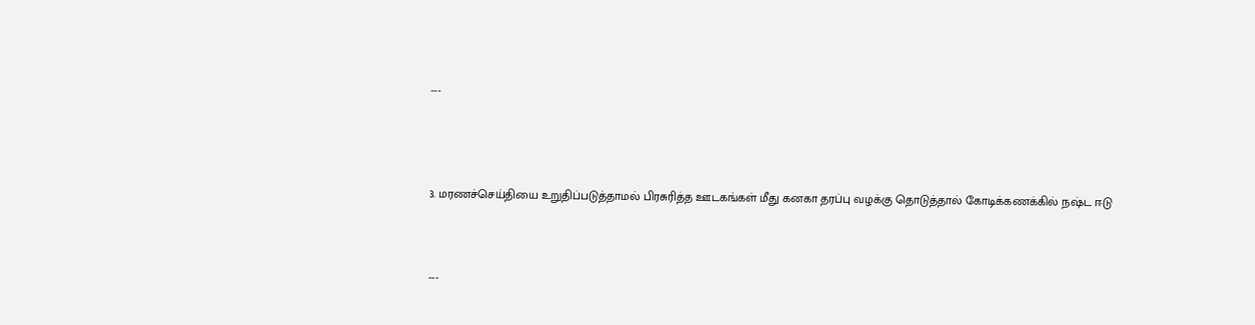---




3. மரணச்செய்தியை உறுதிப்படுத்தாமல் பிரசுரித்த ஊடகங்கள் மீது கனகா தரப்பு வழக்கு தொடுத்தால் கோடிக்கணக்கில் நஷ்ட ஈடு



---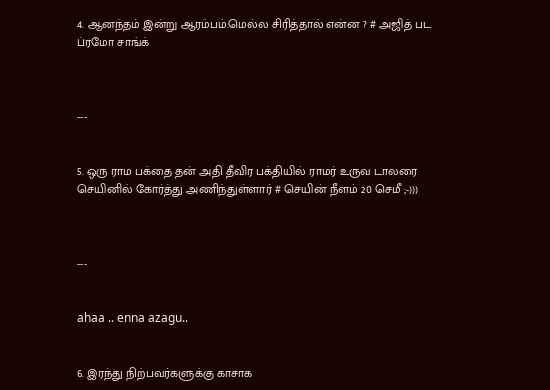4. ஆனந்தம் இன்று ஆரம்பம்.மெல்ல சிரித்தால் என்ன ? # அஜித் பட ப்ரமோ சாங்க்



---


5. ஒரு ராம பக்தை தன் அதி தீவிர பக்தியில் ராமர் உருவ டாலரை செயினில் கோர்த்து அணிந்துள்ளார் # செயின் நீளம் 20 செமீ ;-)))



---


ahaa .. enna azagu..


6. இரந்து நிற்பவர்களுக்கு காசாக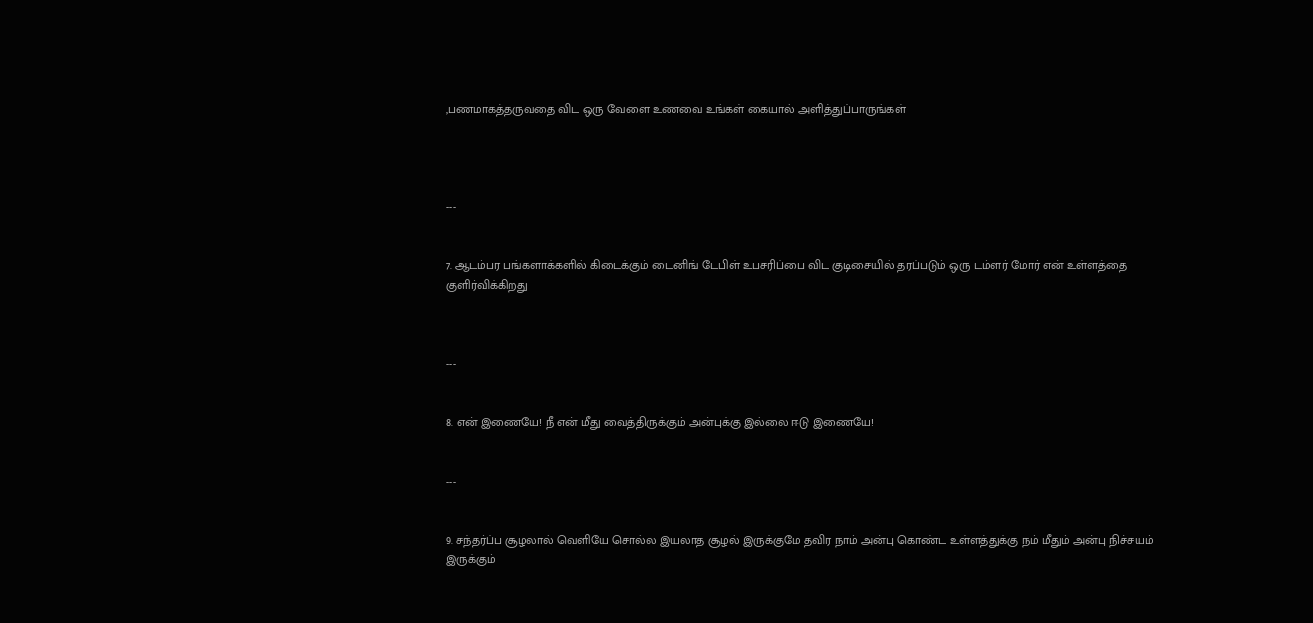,பணமாகத்தருவதை விட ஒரு வேளை உணவை உங்கள் கையால் அளித்துப்பாருங்கள்




---


7. ஆடம்பர பங்களாக்களில் கிடைக்கும் டைனிங் டேபிள் உபசரிப்பை விட குடிசையில் தரப்படும் ஒரு டம்ளர் மோர் என் உள்ளத்தை குளிர்விக்கிறது



---


8. என் இணையே! நீ என் மீது வைத்திருக்கும் அன்புக்கு இல்லை ஈடு இணையே!


---


9. சந்தர்ப்ப சூழலால் வெளியே சொல்ல இயலாத சூழல் இருக்குமே தவிர நாம் அன்பு கொண்ட உள்ளத்துக்கு நம் மீதும் அன்பு நிச்சயம் இருக்கும்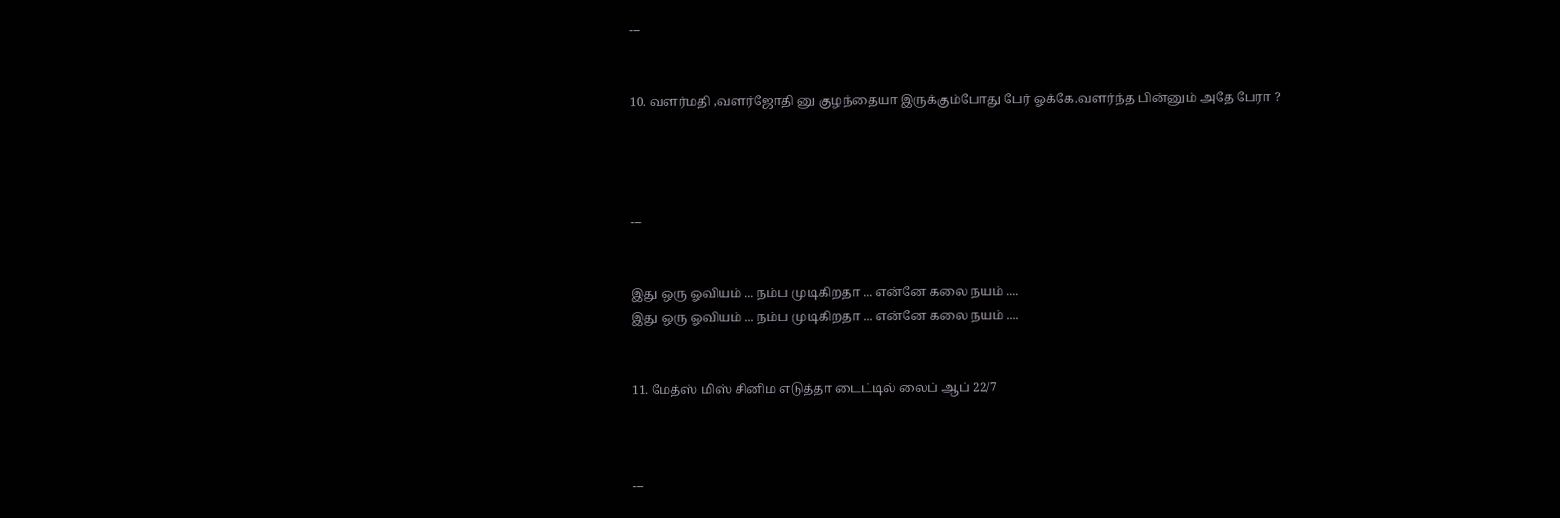---


10. வளர்மதி ,வளர்ஜோதி னு குழந்தையா இருக்கும்போது பேர் ஓக்கே.வளர்ந்த பின்னும் அதே பேரா ?




---


இது ஒரு ஓவியம் ... நம்ப முடிகிறதா ... என்னே கலை நயம் ....
இது ஒரு ஓவியம் ... நம்ப முடிகிறதா ... என்னே கலை நயம் ....


11. மேத்ஸ் மிஸ் சினிம எடுத்தா டைட்டில் லைப் ஆப் 22/7



---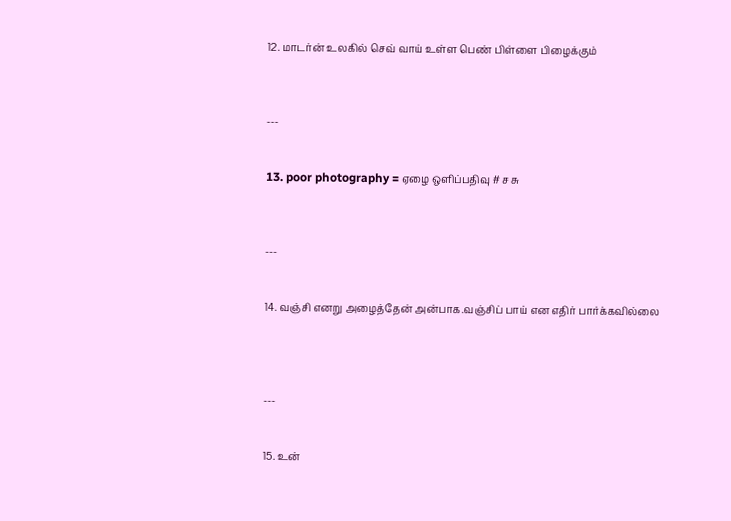12. மாடர்ன் உலகில் செவ் வாய் உள்ள பெண் பிள்ளை பிழைக்கும்



---


13. poor photography = ஏழை ஒளிப்பதிவு # ச சு



---


14. வஞ்சி எனறு அழைத்தேன் அன்பாக.வஞ்சிப் பாய் என எதிர் பார்க்கவில்லை




---


15. உன்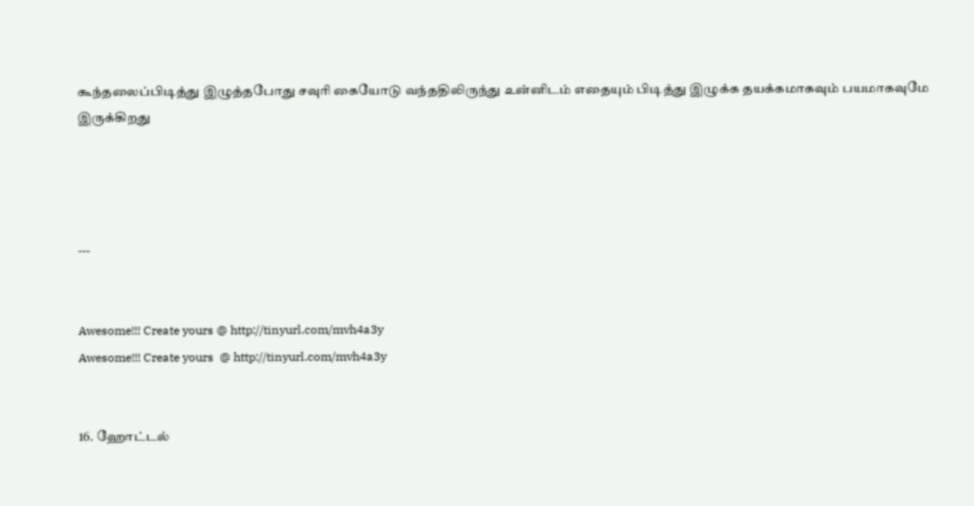கூந்தலைப்பிடித்து இழுத்தபோது சவுரி கையோடு வந்ததிலிருந்து உன்னிடம் எதையும் பிடித்து இழுக்க தயக்கமாகவும் பயமாகவுமே இருக்கிறது




---


Awesome!!! Create yours @ http://tinyurl.com/mvh4a3y
Awesome!!! Create yours  @ http://tinyurl.com/mvh4a3y


16. ஹோட்டல்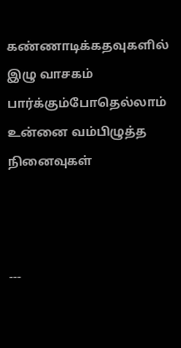கண்ணாடிக்கதவுகளில் இழு வாசகம் பார்க்கும்போதெல்லாம் உன்னை வம்பிழுத்த நினைவுகள்



---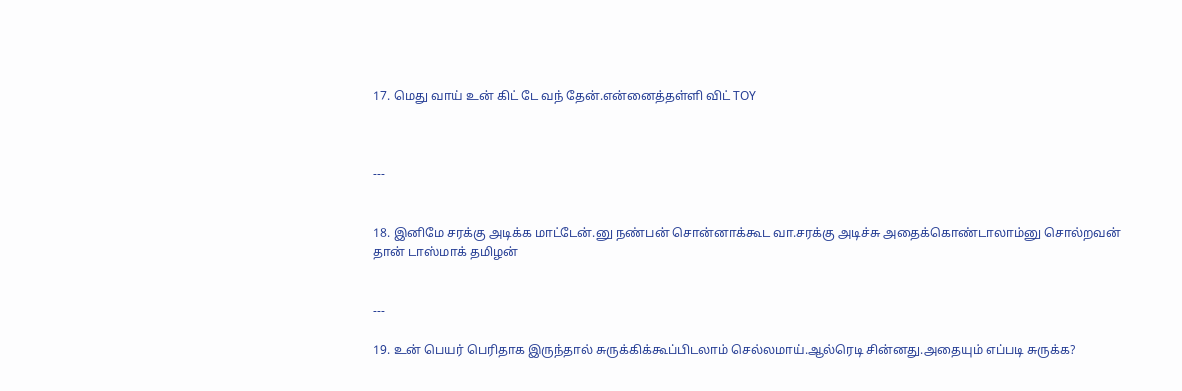17. மெது வாய் உன் கிட் டே வந் தேன்.என்னைத்தள்ளி விட் TOY



---


18. இனிமே சரக்கு அடிக்க மாட்டேன்.னு நண்பன் சொன்னாக்கூட வா.சரக்கு அடிச்சு அதைக்கொண்டாலாம்னு சொல்றவன் தான் டாஸ்மாக் தமிழன்


---

19. உன் பெயர் பெரிதாக இருந்தால் சுருக்கிக்கூப்பிடலாம் செல்லமாய்.ஆல்ரெடி சின்னது.அதையும் எப்படி சுருக்க?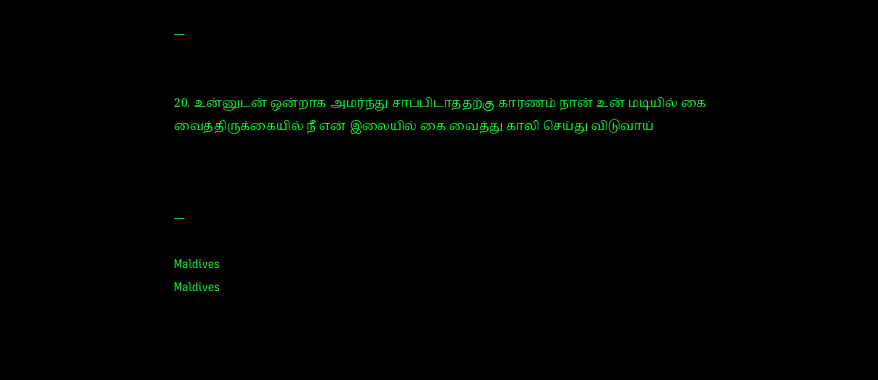---


20. உன்னுடன் ஒன்றாக அமர்ந்து சாப்பிடாததற்கு காரணம் நான் உன் மடியில் கை வைத்திருக்கையில் நீ என் இலையில் கை வைத்து காலி செய்து விடுவாய்



---

Maldives
Maldives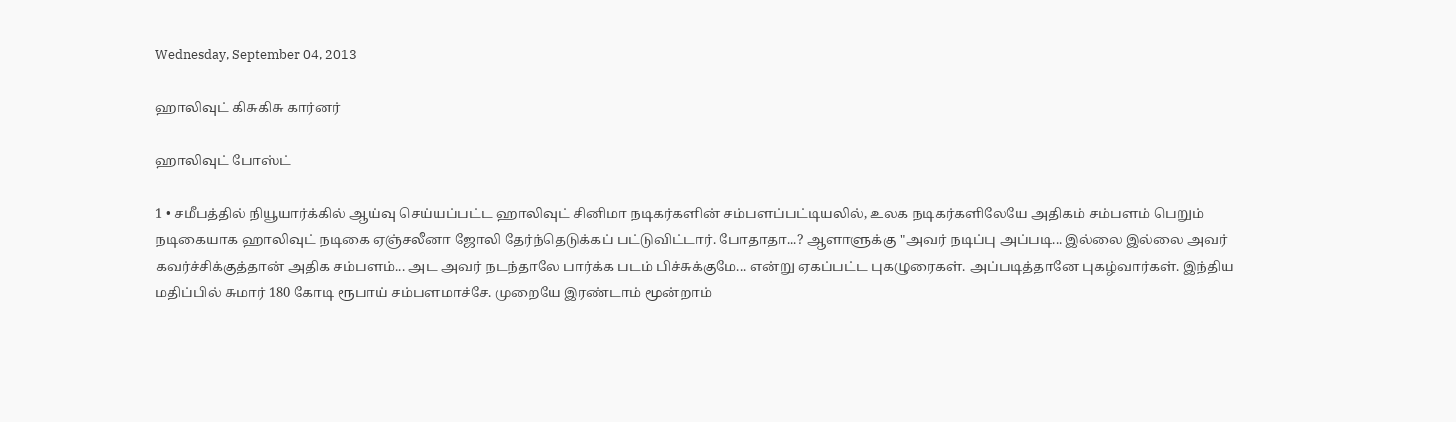Wednesday, September 04, 2013

ஹாலிவுட் கிசுகிசு கார்னர்

ஹாலிவுட் போஸ்ட்

1 • சமீபத்தில் நியூயார்க்கில் ஆய்வு செய்யப்பட்ட ஹாலிவுட் சினிமா நடிகர்களின் சம்பளப்பட்டியலில், உலக நடிகர்களிலேயே அதிகம் சம்பளம் பெறும் நடிகையாக ஹாலிவுட் நடிகை ஏஞ்சலீனா ஜோலி தேர்ந்தெடுக்கப் பட்டுவிட்டார். போதாதா...? ஆளாளுக்கு "அவர் நடிப்பு அப்படி... இல்லை இல்லை அவர் கவர்ச்சிக்குத்தான் அதிக சம்பளம்... அட அவர் நடந்தாலே பார்க்க படம் பிச்சுக்குமே... என்று ஏகப்பட்ட புகழுரைகள். அப்படித்தானே புகழ்வார்கள். இந்திய மதிப்பில் சுமார் 180 கோடி ரூபாய் சம்பளமாச்சே. முறையே இரண்டாம் மூன்றாம்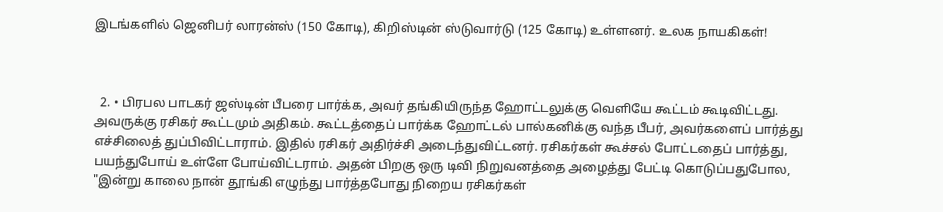இடங்களில் ஜெனிபர் லாரன்ஸ் (150 கோடி), கிறிஸ்டின் ஸ்டுவார்டு (125 கோடி) உள்ளனர். உலக நாயகிகள்!



  2. • பிரபல பாடகர் ஜஸ்டின் பீபரை பார்க்க, அவர் தங்கியிருந்த ஹோட்டலுக்கு வெளியே கூட்டம் கூடிவிட்டது. அவருக்கு ரசிகர் கூட்டமும் அதிகம். கூட்டத்தைப் பார்க்க ஹோட்டல் பால்கனிக்கு வந்த பீபர், அவர்களைப் பார்த்து எச்சிலைத் துப்பிவிட்டாராம். இதில் ரசிகர் அதிர்ச்சி அடைந்துவிட்டனர். ரசிகர்கள் கூச்சல் போட்டதைப் பார்த்து, பயந்துபோய் உள்ளே போய்விட்டராம். அதன் பிறகு ஒரு டிவி நிறுவனத்தை அழைத்து பேட்டி கொடுப்பதுபோல, "இன்று காலை நான் தூங்கி எழுந்து பார்த்தபோது நிறைய ரசிகர்கள்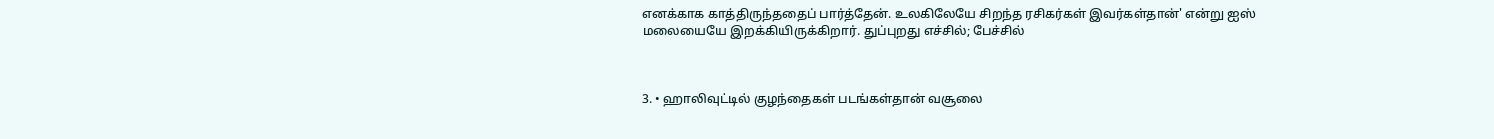எனக்காக காத்திருந்ததைப் பார்த்தேன். உலகிலேயே சிறந்த ரசிகர்கள் இவர்கள்தான்' என்று ஐஸ் மலையையே இறக்கியிருக்கிறார். துப்புறது எச்சில்; பேச்சில்



3. • ஹாலிவுட்டில் குழந்தைகள் படங்கள்தான் வசூலை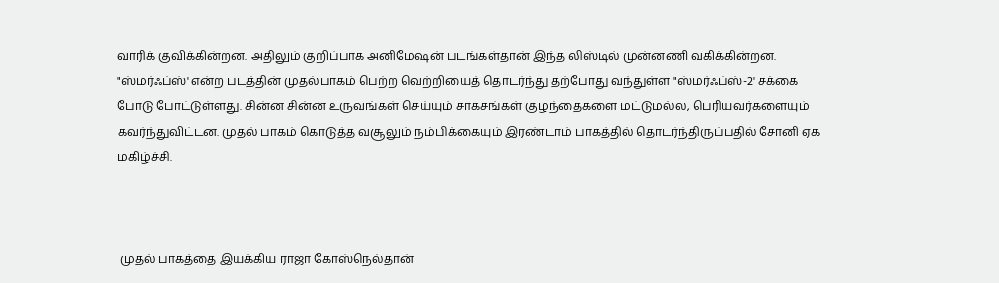வாரிக் குவிக்கின்றன. அதிலும் குறிப்பாக அனிமேஷன் படங்கள்தான் இந்த லிஸ்டில் முன்னணி வகிக்கின்றன. "ஸ்மர்ஃப்ஸ்' என்ற படத்தின் முதல்பாகம் பெற்ற வெற்றியைத் தொடர்ந்து தற்போது வந்துள்ள "ஸ்மர்ஃப்ஸ்-2' சக்கை போடு போட்டுள்ளது. சின்ன சின்ன உருவங்கள் செய்யும் சாகசங்கள் குழந்தைகளை மட்டுமல்ல, பெரியவர்களையும் கவர்ந்துவிட்டன. முதல் பாகம் கொடுத்த வசூலும் நம்பிக்கையும் இரண்டாம் பாகத்தில் தொடர்ந்திருப்பதில் சோனி ஏக மகிழ்ச்சி.



 முதல் பாகத்தை இயக்கிய ராஜா கோஸ்நெல்தான்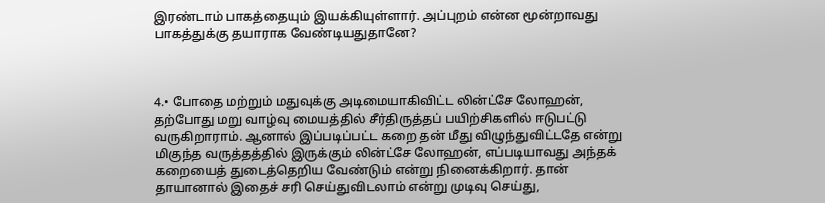இரண்டாம் பாகத்தையும் இயக்கியுள்ளார். அப்புறம் என்ன மூன்றாவது பாகத்துக்கு தயாராக வேண்டியதுதானே?



4.• போதை மற்றும் மதுவுக்கு அடிமையாகிவிட்ட லின்ட்சே லோஹன், தற்போது மறு வாழ்வு மையத்தில் சீர்திருத்தப் பயிற்சிகளில் ஈடுபட்டு வருகிறாராம். ஆனால் இப்படிப்பட்ட கறை தன் மீது விழுந்துவிட்டதே என்று மிகுந்த வருத்தத்தில் இருக்கும் லின்ட்சே லோஹன், எப்படியாவது அந்தக் கறையைத் துடைத்தெறிய வேண்டும் என்று நினைக்கிறார். தான் தாயானால் இதைச் சரி செய்துவிடலாம் என்று முடிவு செய்து,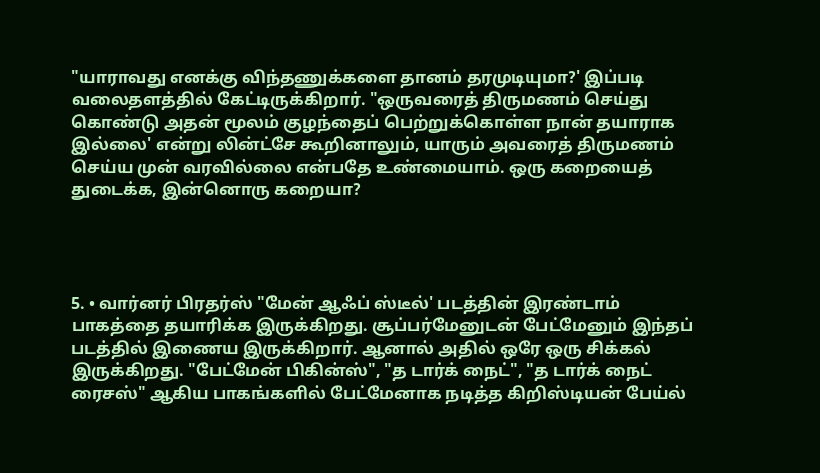"யாராவது எனக்கு விந்தணுக்களை தானம் தரமுடியுமா?' இப்படி வலைதளத்தில் கேட்டிருக்கிறார். "ஒருவரைத் திருமணம் செய்து கொண்டு அதன் மூலம் குழந்தைப் பெற்றுக்கொள்ள நான் தயாராக இல்லை' என்று லின்ட்சே கூறினாலும், யாரும் அவரைத் திருமணம் செய்ய முன் வரவில்லை என்பதே உண்மையாம். ஒரு கறையைத் துடைக்க, இன்னொரு கறையா?




5. • வார்னர் பிரதர்ஸ் "மேன் ஆஃப் ஸ்டீல்' படத்தின் இரண்டாம் பாகத்தை தயாரிக்க இருக்கிறது. சூப்பர்மேனுடன் பேட்மேனும் இந்தப் படத்தில் இணைய இருக்கிறார். ஆனால் அதில் ஒரே ஒரு சிக்கல் இருக்கிறது. "பேட்மேன் பிகின்ஸ்", "த டார்க் நைட்", "த டார்க் நைட் ரைசஸ்" ஆகிய பாகங்களில் பேட்மேனாக நடித்த கிறிஸ்டியன் பேய்ல்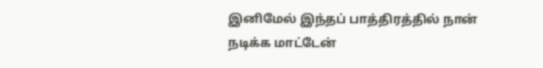இனிமேல் இந்தப் பாத்திரத்தில் நான் நடிக்க மாட்டேன்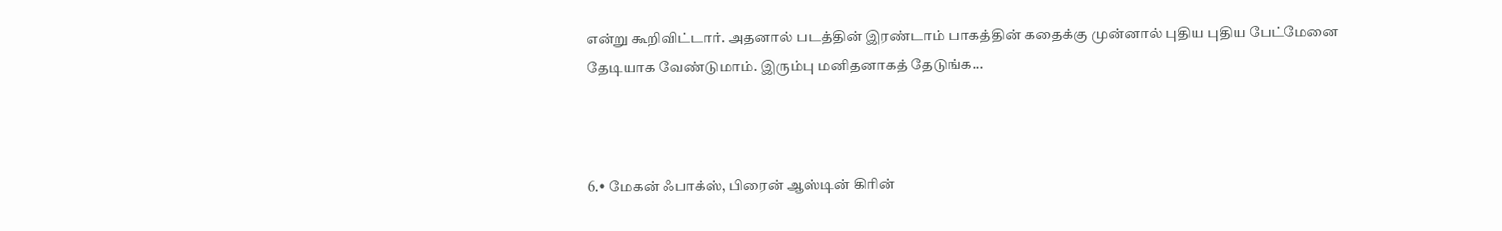என்று கூறிவிட்டார். அதனால் படத்தின் இரண்டாம் பாகத்தின் கதைக்கு முன்னால் புதிய புதிய பேட்மேனை தேடியாக வேண்டுமாம். இரும்பு மனிதனாகத் தேடுங்க...



6.• மேகன் ஃபாக்ஸ், பிரைன் ஆஸ்டின் கிரின்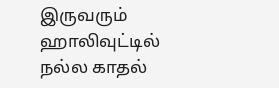இருவரும் ஹாலிவுட்டில் நல்ல காதல்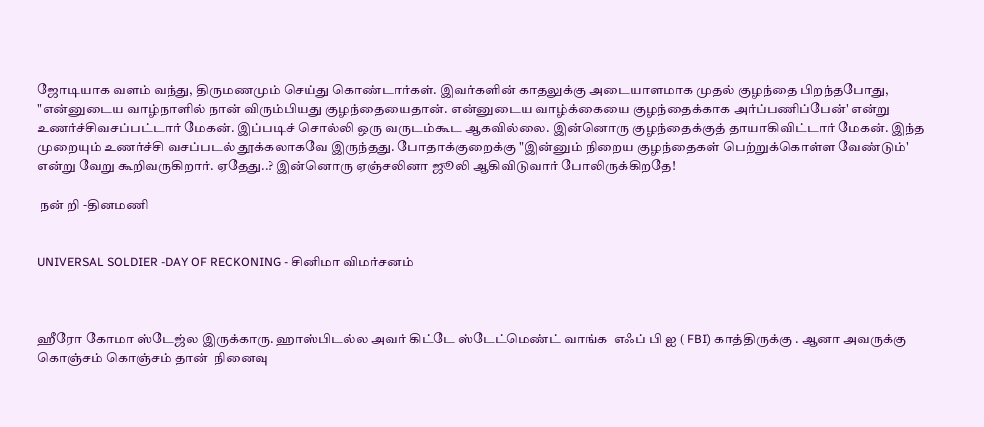ஜோடியாக வளம் வந்து, திருமணமும் செய்து கொண்டார்கள். இவர்களின் காதலுக்கு அடையாளமாக முதல் குழந்தை பிறந்தபோது, "என்னுடைய வாழ்நாளில் நான் விரும்பியது குழந்தையைதான். என்னுடைய வாழ்க்கையை குழந்தைக்காக அர்ப்பணிப்பேன்' என்று உணர்ச்சிவசப்பட்டார் மேகன். இப்படிச் சொல்லி ஒரு வருடம்கூட ஆகவில்லை. இன்னொரு குழந்தைக்குத் தாயாகிவிட்டார் மேகன். இந்த முறையும் உணர்ச்சி வசப்படல் தூக்கலாகவே இருந்தது. போதாக்குறைக்கு "இன்னும் நிறைய குழந்தைகள் பெற்றுக்கொள்ள வேண்டும்' என்று வேறு கூறிவருகிறார். ஏதேது..? இன்னொரு ஏஞ்சலினா ஜூலி ஆகிவிடுவார் போலிருக்கிறதே!

 நன் றி -தினமணி


UNIVERSAL SOLDIER -DAY OF RECKONING - சினிமா விமர்சனம்



ஹீரோ கோமா ஸ்டேஜ்ல இருக்காரு. ஹாஸ்பிடல்ல அவர் கிட்டே ஸ்டேட்மெண்ட் வாங்க  எஃப் பி ஐ ( FBI) காத்திருக்கு . ஆனா அவருக்கு கொஞ்சம் கொஞ்சம் தான்  நினைவு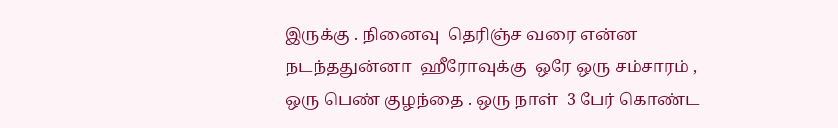இருக்கு . நினைவு  தெரிஞ்ச வரை என்ன நடந்ததுன்னா  ஹீரோவுக்கு  ஒரே ஒரு சம்சாரம் , ஒரு பெண் குழந்தை . ஒரு நாள்  3 பேர் கொண்ட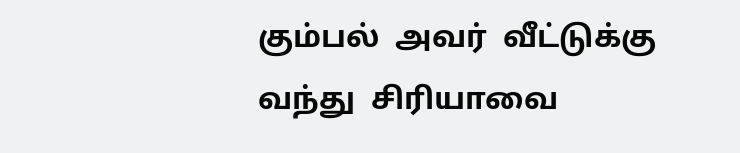கும்பல்  அவர்  வீட்டுக்கு  வந்து  சிரியாவை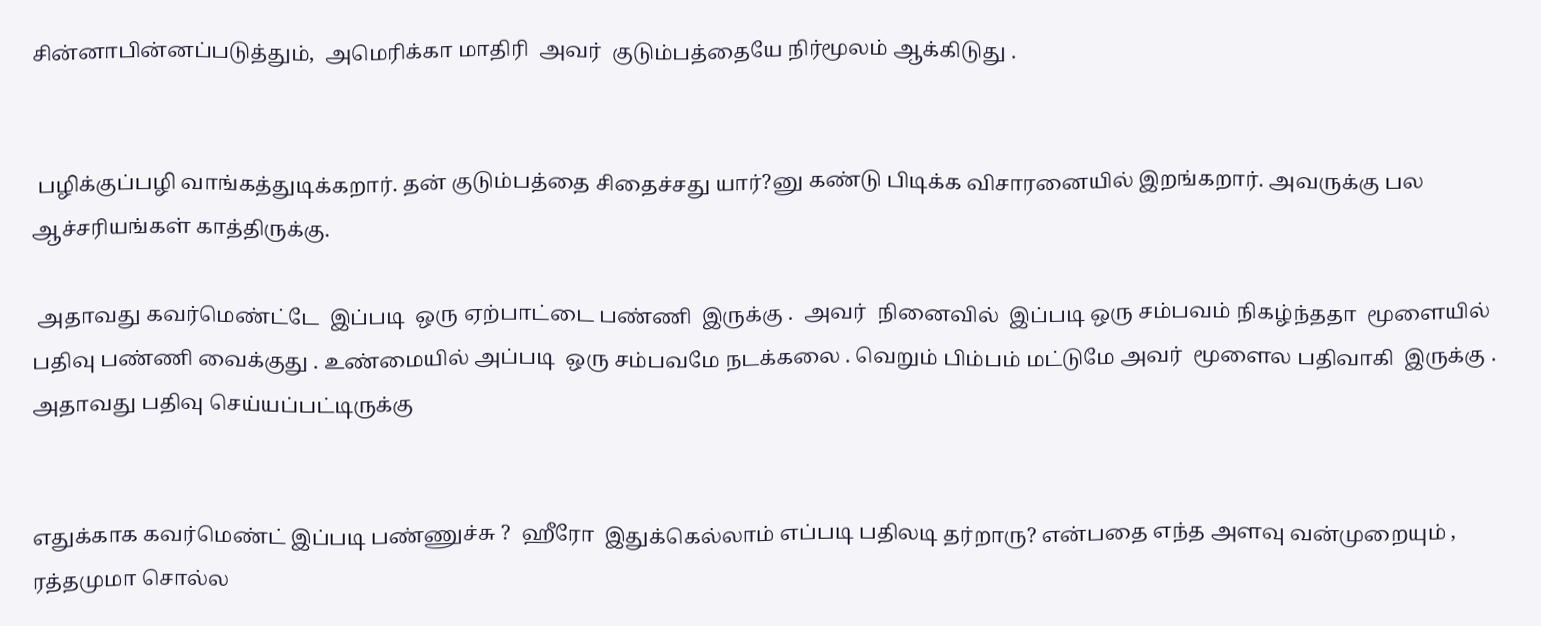சின்னாபின்னப்படுத்தும்,  அமெரிக்கா மாதிரி  அவர்  குடும்பத்தையே நிர்மூலம் ஆக்கிடுது .


 பழிக்குப்பழி வாங்கத்துடிக்கறார். தன் குடும்பத்தை சிதைச்சது யார்?னு கண்டு பிடிக்க விசாரனையில் இறங்கறார். அவருக்கு பல ஆச்சரியங்கள் காத்திருக்கு.

 அதாவது கவர்மெண்ட்டே  இப்படி  ஒரு ஏற்பாட்டை பண்ணி  இருக்கு .  அவர்  நினைவில்  இப்படி ஒரு சம்பவம் நிகழ்ந்ததா  மூளையில் பதிவு பண்ணி வைக்குது . உண்மையில் அப்படி  ஒரு சம்பவமே நடக்கலை . வெறும் பிம்பம் மட்டுமே அவர்  மூளைல பதிவாகி  இருக்கு . அதாவது பதிவு செய்யப்பட்டிருக்கு


எதுக்காக கவர்மெண்ட் இப்படி பண்ணுச்சு ?  ஹீரோ  இதுக்கெல்லாம் எப்படி பதிலடி தர்றாரு? என்பதை எந்த அளவு வன்முறையும் , ரத்தமுமா சொல்ல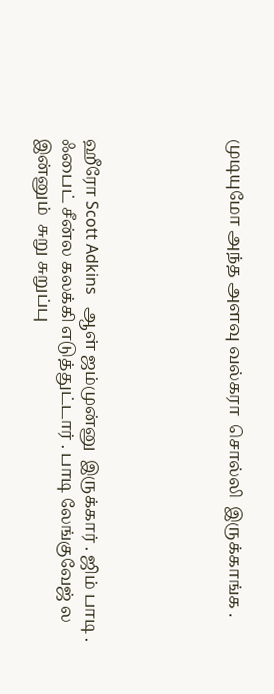முடியுமோ அந்த அளவு வல்கரா  சொல்லி  இருக்காங்க .





ஹீரோ Scott Adkins   ஆள் ஜம்முன்னு  இருக்கார் . ஜிம் பாடி . ஃபைட் சீன்ல கலக்கி எடுத்துட்டார் . பாடி லேங்குவேஜ் ல இன்னும்  சுறு சுறுப்பு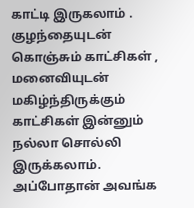காட்டி இருகலாம் . குழந்தையுடன்   கொஞ்சும் காட்சிகள் , மனைவியுடன் மகிழ்ந்திருக்கும் காட்சிகள் இன்னும் நல்லா சொல்லி இருக்கலாம். அப்போதான் அவங்க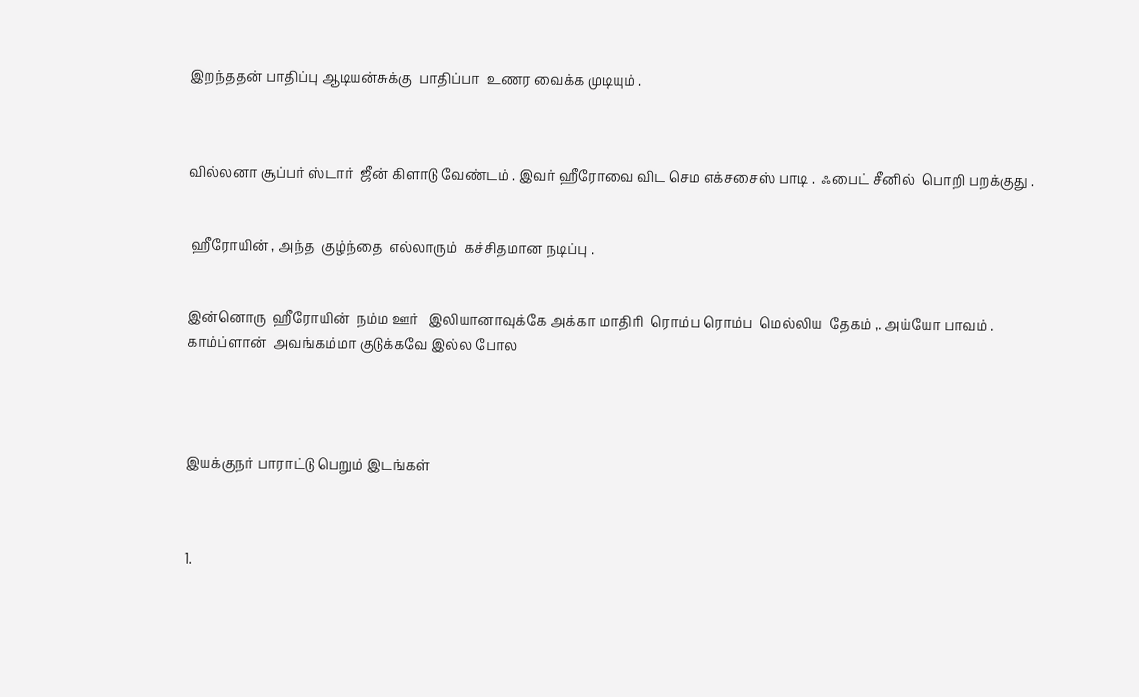இறந்ததன் பாதிப்பு ஆடியன்சுக்கு  பாதிப்பா  உணர வைக்க முடியும் .



வில்லனா சூப்பர் ஸ்டார்  ஜீன் கிளாடு வேண்டம் . இவர் ஹீரோவை விட செம எக்சசைஸ் பாடி .  ஃபைட் சீனில்  பொறி பறக்குது .


 ஹீரோயின் , அந்த  குழ்ந்தை  எல்லாரும்  கச்சிதமான நடிப்பு .


இன்னொரு  ஹீரோயின்  நம்ம ஊர்   இலியானாவுக்கே அக்கா மாதிரி  ரொம்ப ரொம்ப  மெல்லிய  தேகம் ,. அய்யோ பாவம் . காம்ப்ளான்  அவங்கம்மா குடுக்கவே இல்ல போல




இயக்குநர் பாராட்டு பெறும் இடங்கள்



1.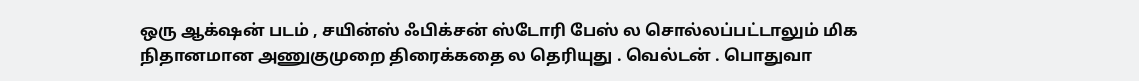ஒரு ஆக்‌ஷன் படம் , சயின்ஸ் ஃபிக்சன் ஸ்டோரி பேஸ் ல சொல்லப்பட்டாலும் மிக நிதானமான அணுகுமுறை திரைக்கதை ல தெரியுது . வெல்டன் . பொதுவா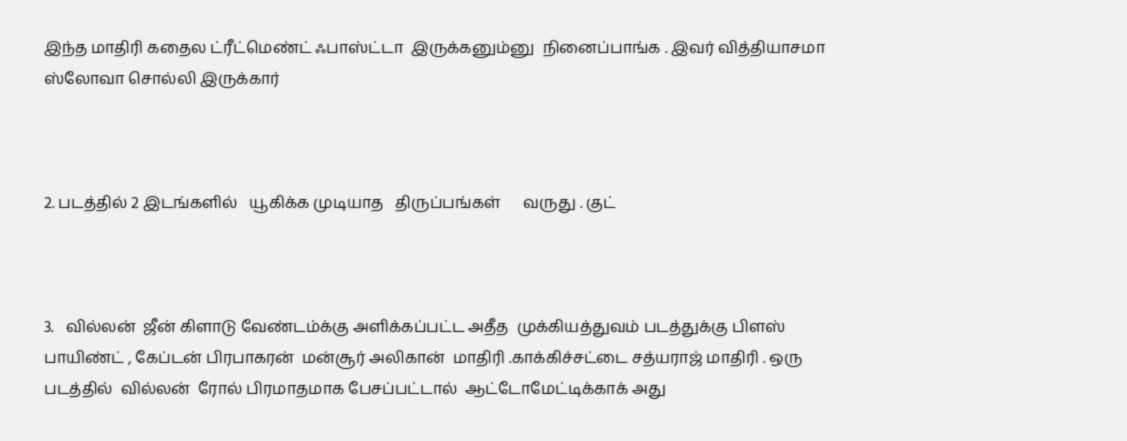இந்த மாதிரி கதைல ட்ரீட்மெண்ட் ஃபாஸ்ட்டா  இருக்கனும்னு  நினைப்பாங்க . இவர் வித்தியாசமா  ஸ்லோவா சொல்லி இருக்கார்



2. படத்தில் 2 இடங்களில்   யூகிக்க முடியாத   திருப்பங்கள்      வருது . குட்



3.   வில்லன்  ஜீன் கிளாடு வேண்டம்க்கு அளிக்கப்பட்ட அதீத  முக்கியத்துவம் படத்துக்கு பிளஸ் பாயிண்ட் , கேப்டன் பிரபாகரன்  மன்சூர் அலிகான்  மாதிரி .காக்கிச்சட்டை சத்யராஜ் மாதிரி . ஒரு படத்தில்  வில்லன்  ரோல் பிரமாதமாக பேசப்பட்டால்  ஆட்டோமேட்டிக்காக் அது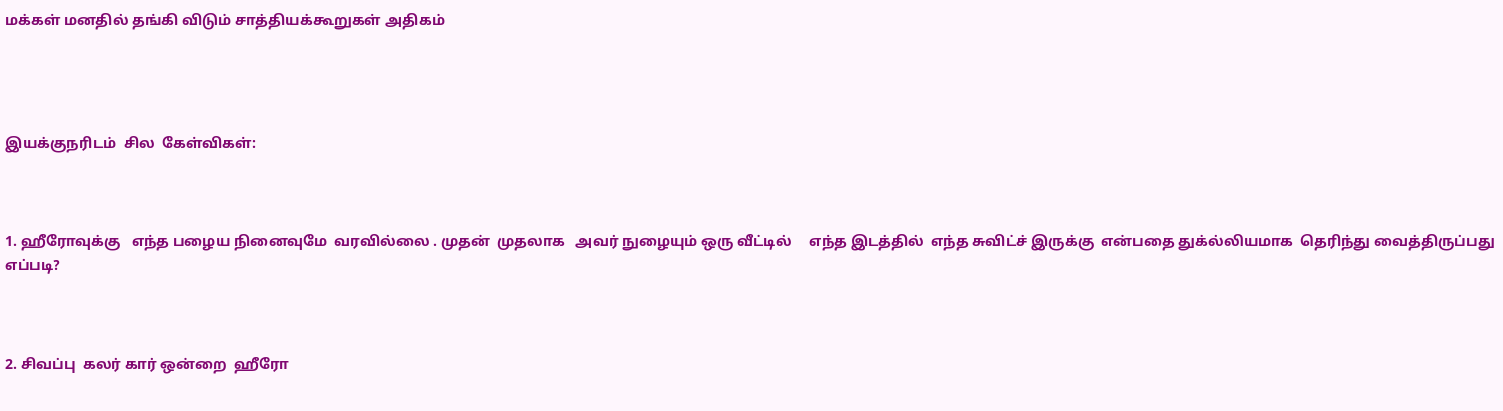மக்கள் மனதில் தங்கி விடும் சாத்தியக்கூறுகள் அதிகம்




இயக்குநரிடம்  சில  கேள்விகள்:



1. ஹீரோவுக்கு   எந்த பழைய நினைவுமே  வரவில்லை . முதன்  முதலாக   அவர் நுழையும் ஒரு வீட்டில்     எந்த இடத்தில்  எந்த சுவிட்ச் இருக்கு  என்பதை துக்ல்லியமாக  தெரிந்து வைத்திருப்பது எப்படி?



2. சிவப்பு  கலர் கார் ஒன்றை  ஹீரோ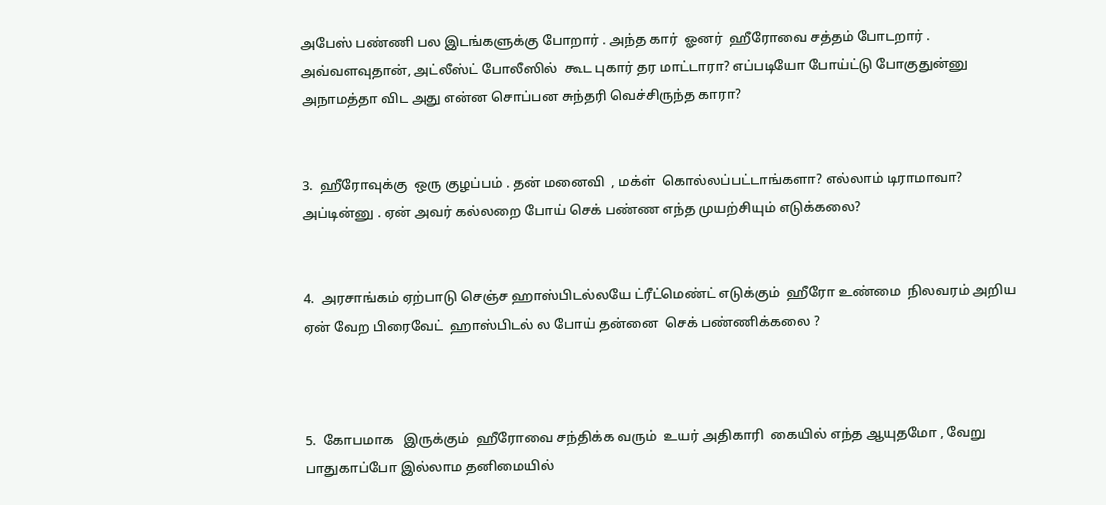அபேஸ் பண்ணி பல இடங்களுக்கு போறார் . அந்த கார்  ஓனர்  ஹீரோவை சத்தம் போடறார் . அவ்வளவுதான், அட்லீஸ்ட் போலீஸில்  கூட புகார் தர மாட்டாரா? எப்படியோ போய்ட்டு போகுதுன்னு அநாமத்தா விட அது என்ன சொப்பன சுந்தரி வெச்சிருந்த காரா?


3.  ஹீரோவுக்கு  ஒரு குழப்பம் . தன் மனைவி  , மக்ள்  கொல்லப்பட்டாங்களா? எல்லாம் டிராமாவா? அப்டின்னு . ஏன் அவர் கல்லறை போய் செக் பண்ண எந்த முயற்சியும் எடுக்கலை?


4.  அரசாங்கம் ஏற்பாடு செஞ்ச ஹாஸ்பிடல்லயே ட்ரீட்மெண்ட் எடுக்கும்  ஹீரோ உண்மை  நிலவரம் அறிய  ஏன் வேற பிரைவேட்  ஹாஸ்பிடல் ல போய் தன்னை  செக் பண்ணிக்கலை ?



5.  கோபமாக   இருக்கும்  ஹீரோவை சந்திக்க வரும்  உயர் அதிகாரி  கையில் எந்த ஆயுதமோ , வேறு பாதுகாப்போ இல்லாம தனிமையில்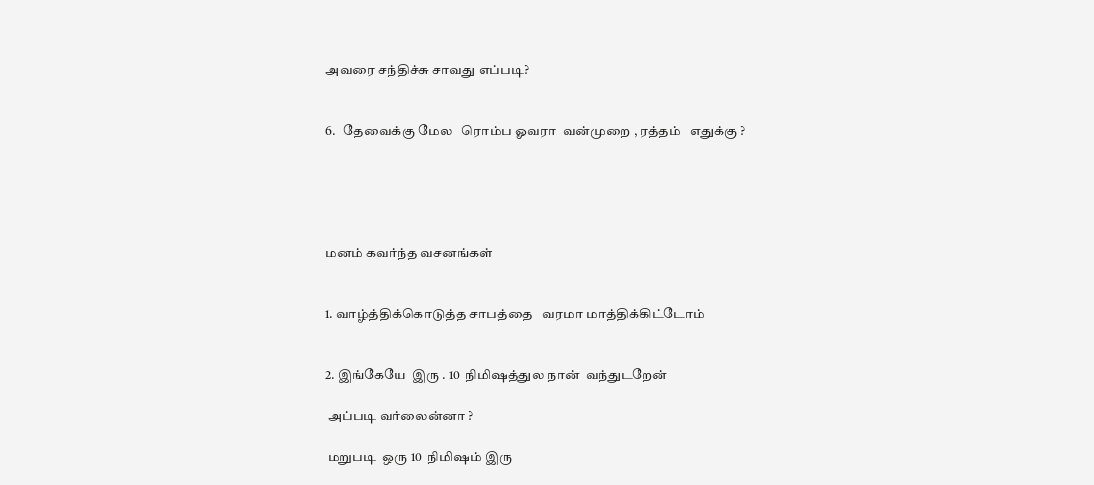அவரை சந்திச்சு சாவது எப்படி?


6.   தேவைக்கு மேல   ரொம்ப ஓவரா  வன்முறை , ரத்தம்   எதுக்கு ?





மனம் கவர்ந்த வசனங்கள்


1. வாழ்த்திக்கொடுத்த சாபத்தை   வரமா மாத்திக்கிட்டோம்


2. இங்கேயே  இரு . 10  நிமிஷத்துல நான்  வந்துடறேன்

 அப்படி வர்லைன்னா ?

 மறுபடி  ஒரு 10  நிமிஷம் இரு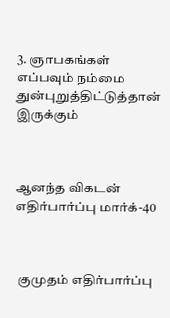3. ஞாபகங்கள் எப்பவும் நம்மை துன்புறுத்திட்டுத்தான்  இருக்கும்



ஆனந்த விகடன்  எதிர்பார்ப்பு மார்க்-40



 குமுதம் எதிர்பார்ப்பு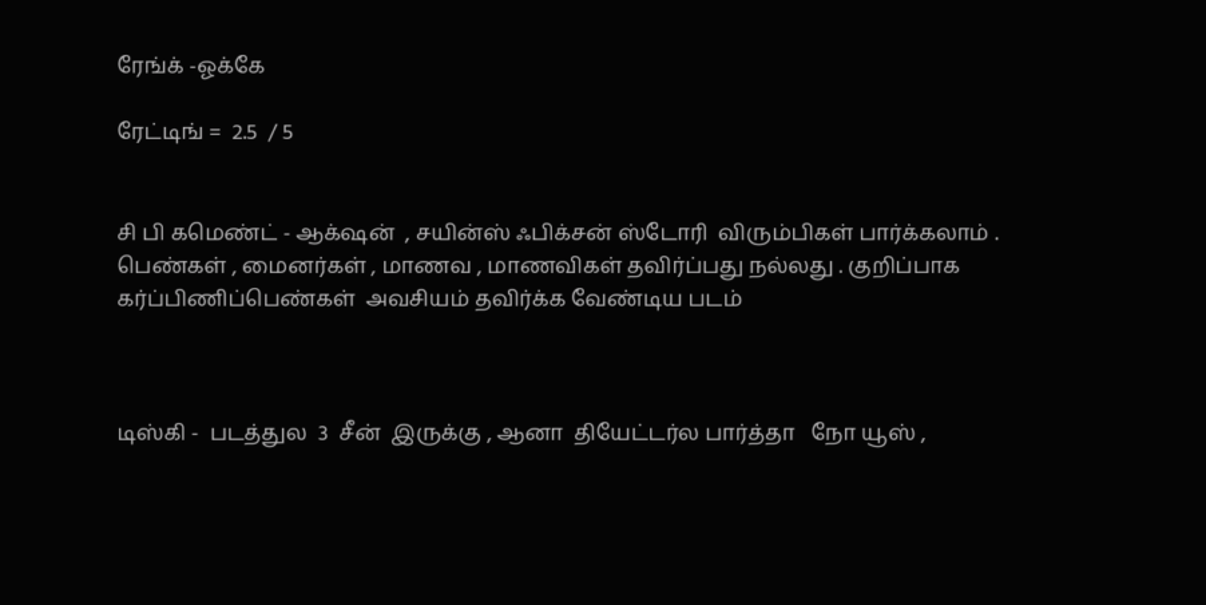ரேங்க் -ஓக்கே

ரேட்டிங் =  2.5  / 5


சி பி கமெண்ட் - ஆக்‌ஷன்  , சயின்ஸ் ஃபிக்சன் ஸ்டோரி  விரும்பிகள் பார்க்கலாம் . பெண்கள் , மைனர்கள் , மாணவ , மாணவிகள் தவிர்ப்பது நல்லது . குறிப்பாக கர்ப்பிணிப்பெண்கள்  அவசியம் தவிர்க்க வேண்டிய படம்



டிஸ்கி -  படத்துல  3  சீன்  இருக்கு , ஆனா  தியேட்டர்ல பார்த்தா   நோ யூஸ் ,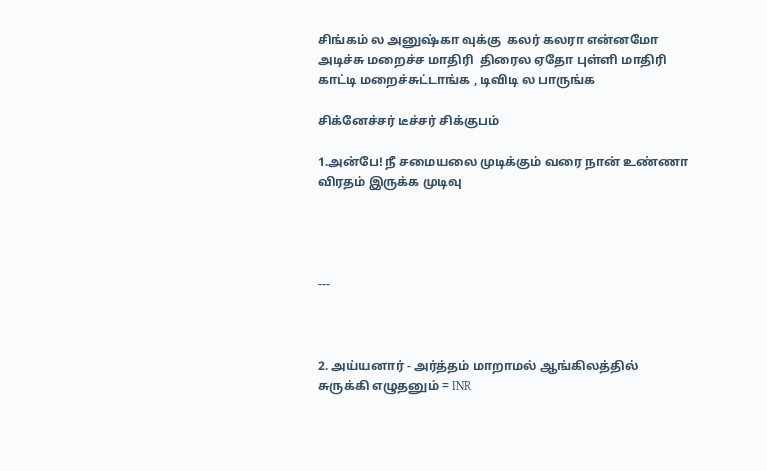சிங்கம் ல அனுஷ்கா வுக்கு  கலர் கலரா என்னமோ அடிச்சு மறைச்ச மாதிரி  திரைல ஏதோ புள்ளி மாதிரி காட்டி மறைச்சுட்டாங்க , டிவிடி ல பாருங்க

சிக்னேச்சர் டீச்சர் சிக்குபம்

1.அன்பே! நீ சமையலை முடிக்கும் வரை நான் உண்ணா விரதம் இருக்க முடிவு




---



2. அய்யனார் - அர்த்தம் மாறாமல் ஆங்கிலத்தில் சுருக்கி எழுதனும் = INR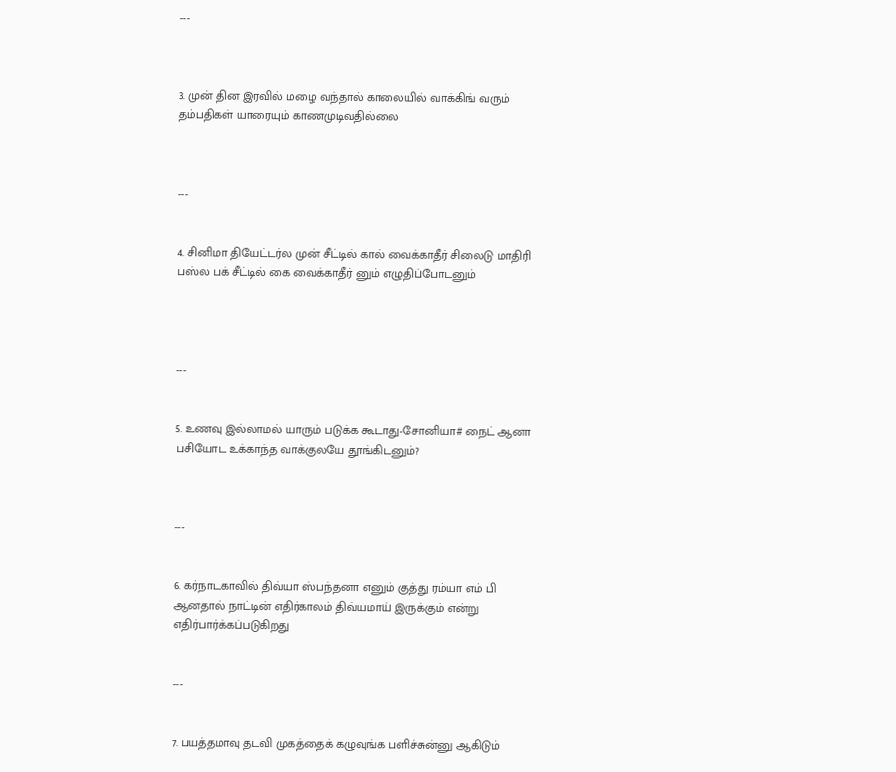---



3. முன் தின இரவில் மழை வந்தால் காலையில் வாக்கிங் வரும் தம்பதிகள் யாரையும் காணமுடிவதில்லை



---


4. சினிமா தியேட்டர்ல முன் சீட்டில் கால் வைக்காதீர் சிலைடு மாதிரி பஸ்ல பக் சீட்டில் கை வைக்காதீர் னும் எழுதிப்போடனும்




---


5. உணவு இல்லாமல் யாரும் படுக்க கூடாது-சோனியா# நைட் ஆனா பசியோட உக்காந்த வாக்குலயே தூங்கிடனும்?



---


6. கர்நாடகாவில் திவ்யா ஸ்பந்தனா எனும் குத்து ரம்யா எம் பி ஆனதால் நாட்டின் எதிர்காலம் திவ்யமாய் இருக்கும் என்று எதிர்பார்க்கப்படுகிறது


---


7. பயத்தமாவு தடவி முகத்தைக் கழுவுங்க பளிச்சுன்னு ஆகிடும்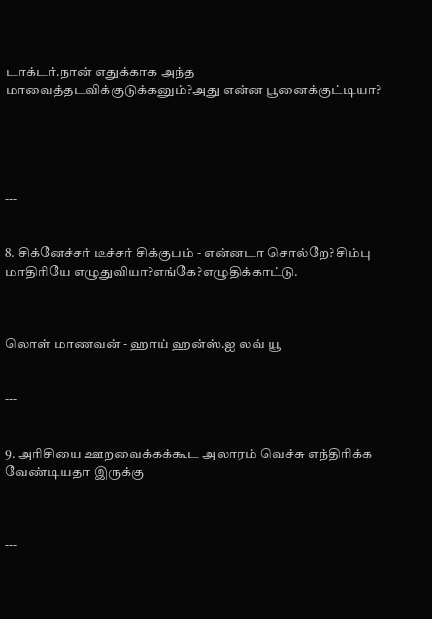டாக்டர்.நான் எதுக்காக அந்த மாவைத்தடவிக்குடுக்கனும்?அது என்ன பூனைக்குட்டியா?





---


8. சிக்னேச்சர் டீச்சர் சிக்குபம் - என்னடா சொல்றே? சிம்பு மாதிரியே எழுதுவியா?எங்கே?எழுதிக்காட்டு.



லொள் மாணவன் - ஹாய் ஹன்ஸ்.ஐ லவ் யூ


---


9. அரிசியை ஊறவைக்கக்கூட அலாரம் வெச்சு எந்திரிக்க வேண்டியதா இருக்கு



---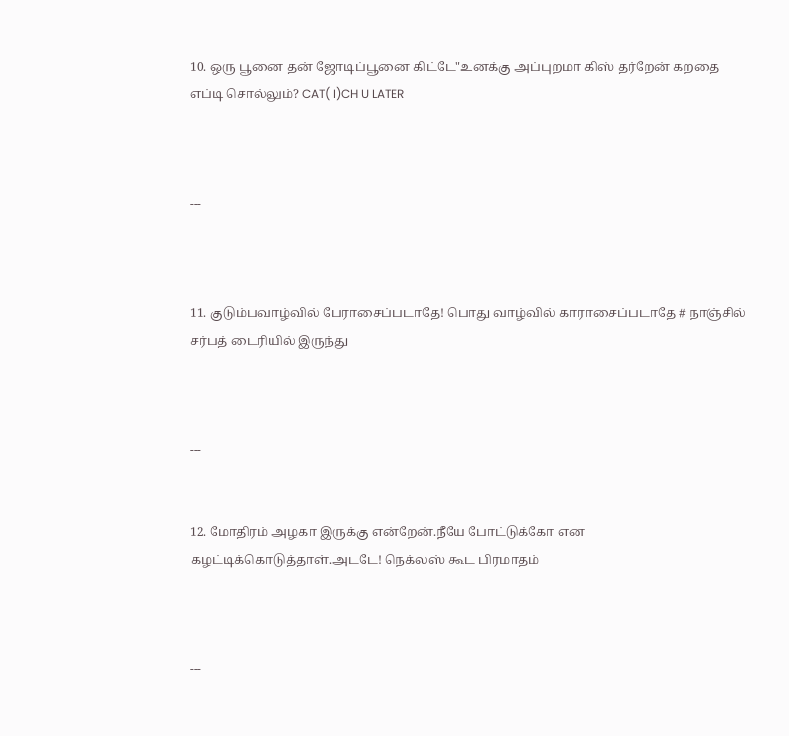10. ஒரு பூனை தன் ஜோடிப்பூனை கிட்டே"உனக்கு அப்புறமா கிஸ் தர்றேன் கறதை எப்டி சொல்லும்? CAT( I)CH U LATER



---



11. குடும்பவாழ்வில் பேராசைப்படாதே! பொது வாழ்வில் காராசைப்படாதே # நாஞ்சில் சர்பத் டைரியில் இருந்து



---


12. மோதிரம் அழகா இருக்கு என்றேன்.நீயே போட்டுக்கோ என கழட்டிக்கொடுத்தாள்.அடடே! நெக்லஸ் கூட பிரமாதம்



---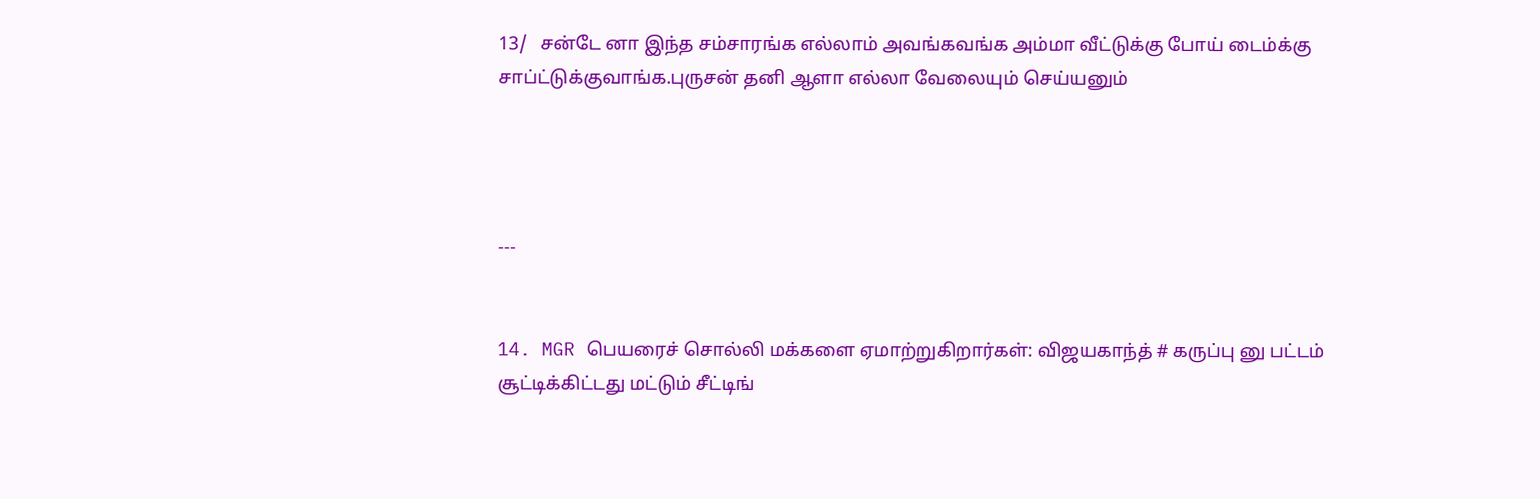13/   சன்டே னா இந்த சம்சாரங்க எல்லாம் அவங்கவங்க அம்மா வீட்டுக்கு போய் டைம்க்கு சாப்ட்டுக்குவாங்க.புருசன் தனி ஆளா எல்லா வேலையும் செய்யனும்




---


14. MGR பெயரைச் சொல்லி மக்களை ஏமாற்றுகிறார்கள்: விஜயகாந்த் # கருப்பு னு பட்டம் சூட்டிக்கிட்டது மட்டும் சீட்டிங்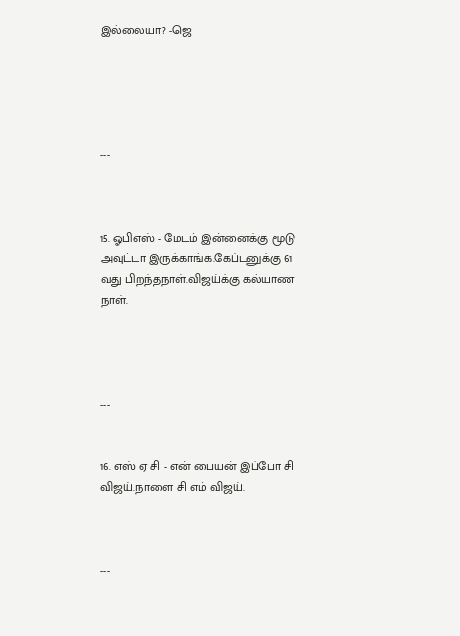இல்லையா? -ஜெ





---



15. ஓபிஎஸ் - மேடம் இன்னைக்கு மூடு அவுட்டா இருக்காங்க.கேப்டனுக்கு 61 வது பிறந்தநாள்.விஜய்க்கு கல்யாண நாள்.




---


16. எஸ் ஏ சி - என் பையன் இப்போ சி விஜய்.நாளை சி எம் விஜய்.



---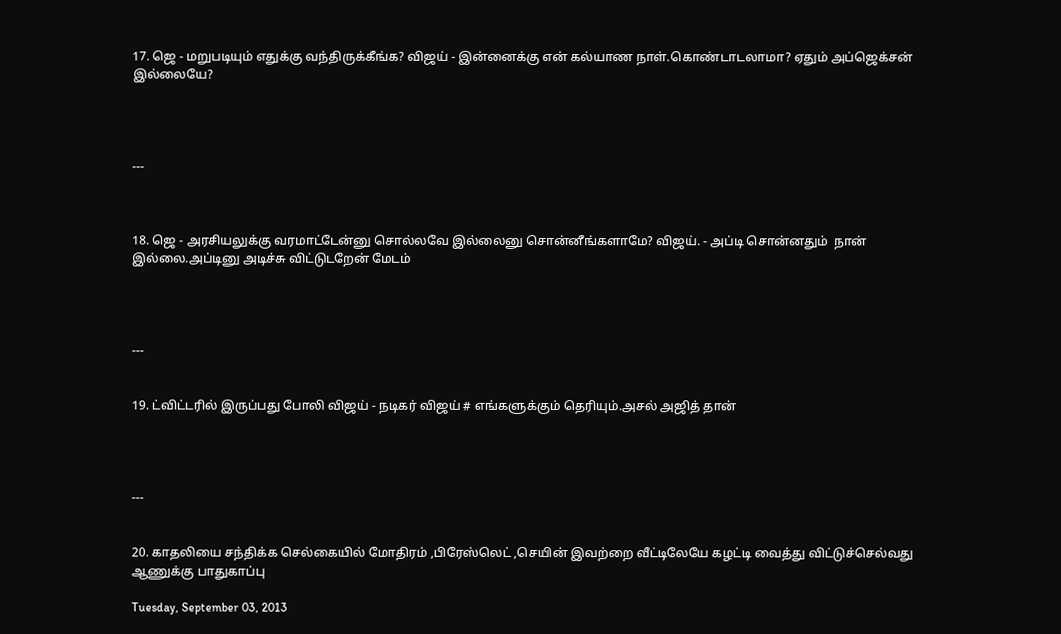17. ஜெ - மறுபடியும் எதுக்கு வந்திருக்கீங்க? விஜய் - இன்னைக்கு என் கல்யாண நாள்.கொண்டாடலாமா? ஏதும் அப்ஜெக்சன் இல்லையே?




---



18. ஜெ - அரசியலுக்கு வரமாட்டேன்னு சொல்லவே இல்லைனு சொன்னீங்களாமே? விஜய். - அப்டி சொன்னதும்  நான் இல்லை.அப்டினு அடிச்சு விட்டுடறேன் மேடம்




---


19. ட்விட்டரில் இருப்பது போலி விஜய் - நடிகர் விஜய் # எங்களுக்கும் தெரியும்.அசல் அஜித் தான்




---


20. காதலியை சந்திக்க செல்கையில் மோதிரம் ,பிரேஸ்லெட் ,செயின் இவற்றை வீட்டிலேயே கழட்டி வைத்து விட்டுச்செல்வது ஆணுக்கு பாதுகாப்பு

Tuesday, September 03, 2013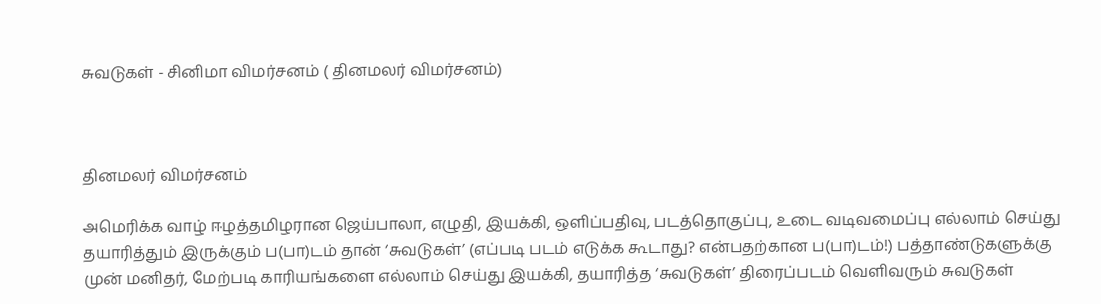சுவடுகள் - சினிமா விமர்சனம் ( தினமலர் விமர்சனம்)



தினமலர் விமர்சனம்

அமெரிக்க வாழ் ஈழத்தமிழரான ஜெய்பாலா, எழுதி, இயக்கி, ஒளிப்பதிவு, படத்தொகுப்பு, உடை வடிவமைப்பு எல்லாம் செய்து தயாரித்தும் இருக்கும் ப(பா)டம் தான் ‘சுவடுகள்’ (எப்படி படம் எடுக்க கூடாது? என்பதற்கான ப(பா)டம்!) பத்தாண்டுகளுக்கு முன் மனிதர், மேற்படி காரியங்களை எல்லாம் செய்து இயக்கி, தயாரித்த ‘சுவடுகள்’ திரைப்படம் வெளிவரும் சுவடுகள்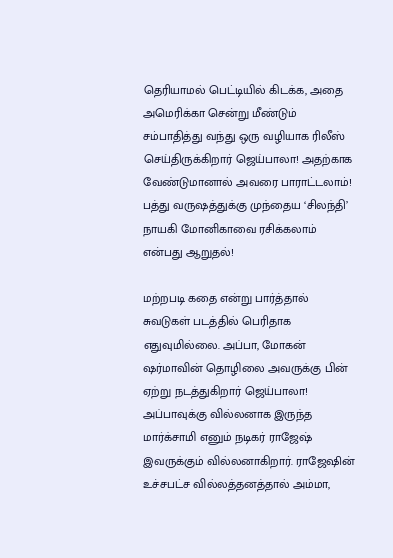தெரியாமல் பெட்டியில் கிடக்க, அதை அமெரிக்கா சென்று மீண்டும் சம்பாதித்து வந்து ஒரு வழியாக ரிலீஸ் செய்திருக்கிறார் ஜெய்பாலா! அதற்காக வேண்டுமானால் அவரை பாராட்டலாம்! பத்து வருஷத்துக்கு முந்தைய ‘சிலந்தி’ நாயகி மோனிகாவை ரசிக்கலாம் என்பது ஆறுதல்!

மற்றபடி கதை என்று பார்த்தால் சுவடுகள் படத்தில் பெரிதாக எதுவுமில்லை. அப்பா, மோகன் ஷர்மாவின் தொழிலை அவருக்கு பின் ஏற்று நடத்துகிறார் ஜெய்பாலா! அப்பாவுக்கு வில்லனாக இருந்த மார்க்சாமி எனும் நடிகர் ராஜேஷ் இவருக்கும் வில்லனாகிறார். ராஜேஷின் உச்சபட்ச வில்லத்தனத்தால் அம்மா,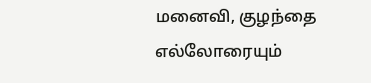மனைவி, குழந்தை எல்லோரையும்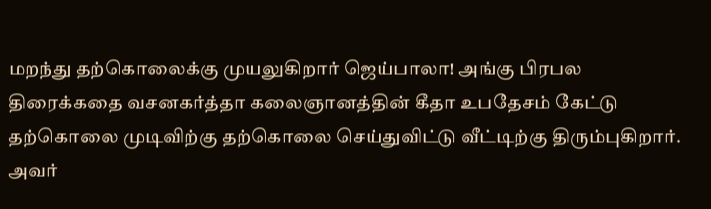மறந்து தற்கொலைக்கு முயலுகிறார் ஜெய்பாலா! அங்கு பிரபல திரைக்கதை வசனகர்த்தா கலைஞானத்தின் கீதா உபதேசம் கேட்டு தற்கொலை முடிவிற்கு தற்கொலை செய்துவிட்டு வீட்டிற்கு திரும்புகிறார். அவர்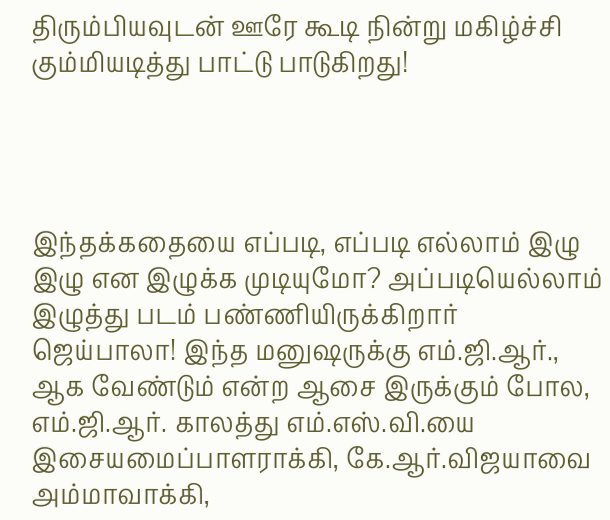திரும்பியவுடன் ஊரே கூடி நின்று மகிழ்ச்சி கும்மியடித்து பாட்டு பாடுகிறது!




இந்தக்கதையை எப்படி, எப்படி எல்லாம் இழு இழு என இழுக்க முடியுமோ? அப்படியெல்லாம் இழுத்து படம் பண்ணியிருக்கிறார் ஜெய்பாலா! இந்த மனுஷருக்கு எம்.ஜி.ஆர்., ஆக வேண்டும் என்ற ஆசை இருக்கும் போல, எம்.ஜி.ஆர். காலத்து எம்.எஸ்.வி.யை இசையமைப்பாளராக்கி, கே.ஆர்.விஜயாவை அம்மாவாக்கி,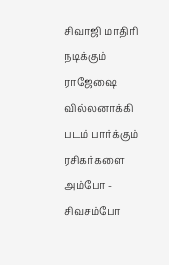சிவாஜி மாதிரி நடிக்கும் ராஜேஷை வில்லனாக்கி படம் பார்க்கும் ரசிகர்களை அம்போ - சிவசம்போ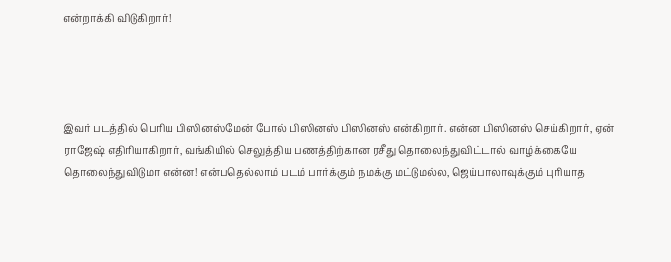என்றாக்கி விடுகிறார்!




இவர் படத்தில் பெரிய பிஸினஸ்மேன் போல் பிஸினஸ் பிஸினஸ் என்கிறார். என்ன பிஸினஸ் செய்கிறார், ஏன் ராஜேஷ் எதிரியாகிறார், வங்கியில் செலுத்திய பணத்திற்கான ரசீது தொலைந்துவிட்டால் வாழ்க்கையே தொலைந்துவிடுமா என்ன! என்பதெல்லாம் படம் பார்க்கும் நமக்கு மட்டுமல்ல, ஜெய்பாலாவுக்கும் புரியாத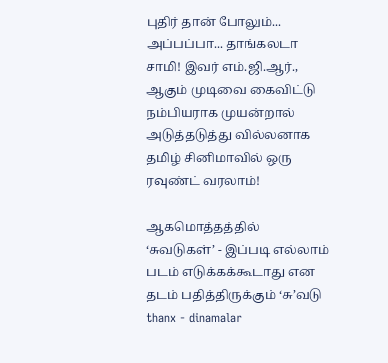புதிர் தான் போலும்... அப்பப்பா... தாங்கலடா சாமி! இவர் எம்.ஜி.ஆர்., ஆகும் முடிவை கைவிட்டு நம்பியராக முயன்றால் அடுத்தடுத்து வில்லனாக தமிழ் சினிமாவில் ஒரு ரவுண்ட் வரலாம்!

ஆகமொத்தத்தில் ‘சுவடுகள்’ - இப்படி எல்லாம் படம் எடுக்கக்கூடாது என தடம் பதித்திருக்கும் ‘சு’வடு
thanx - dinamalar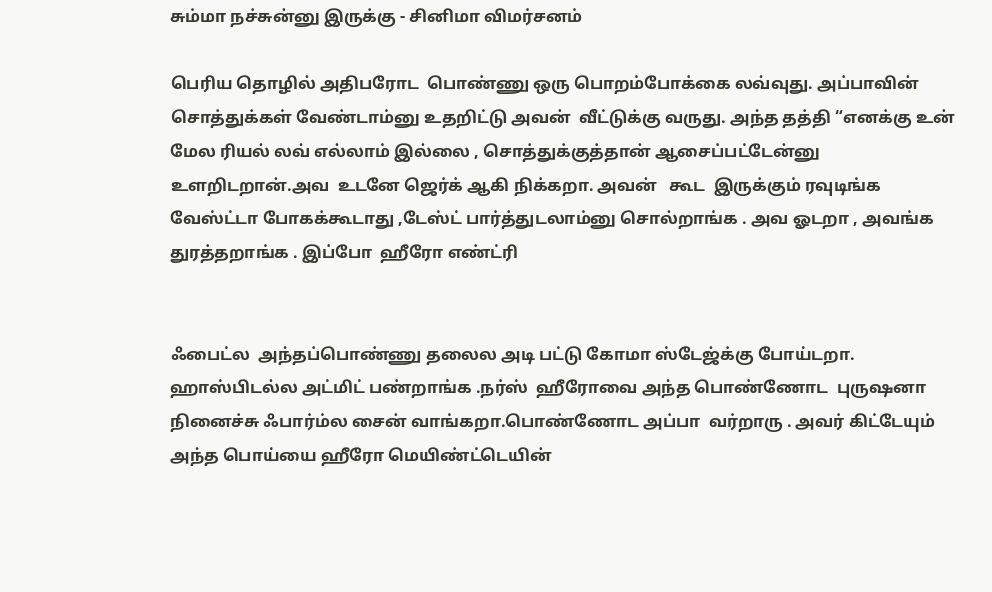சும்மா நச்சுன்னு இருக்கு - சினிமா விமர்சனம்

பெரிய தொழில் அதிபரோட  பொண்ணு ஒரு பொறம்போக்கை லவ்வுது. அப்பாவின் சொத்துக்கள் வேண்டாம்னு உதறிட்டு அவன்  வீட்டுக்கு வருது. அந்த தத்தி “எனக்கு உன் மேல ரியல் லவ் எல்லாம் இல்லை , சொத்துக்குத்தான் ஆசைப்பட்டேன்னு உளறிடறான்.அவ  உடனே ஜெர்க் ஆகி நிக்கறா. அவன்   கூட  இருக்கும் ரவுடிங்க வேஸ்ட்டா போகக்கூடாது ,டேஸ்ட் பார்த்துடலாம்னு சொல்றாங்க . அவ ஓடறா , அவங்க  துரத்தறாங்க . இப்போ  ஹீரோ எண்ட்ரி


ஃபைட்ல  அந்தப்பொண்ணு தலைல அடி பட்டு கோமா ஸ்டேஜ்க்கு போய்டறா.  ஹாஸ்பிடல்ல அட்மிட் பண்றாங்க .நர்ஸ்  ஹீரோவை அந்த பொண்ணோட  புருஷனா நினைச்சு ஃபார்ம்ல சைன் வாங்கறா.பொண்ணோட அப்பா  வர்றாரு . அவர் கிட்டேயும் அந்த பொய்யை ஹீரோ மெயிண்ட்டெயின்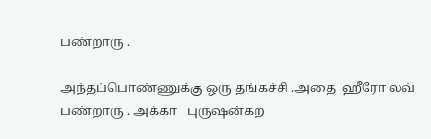பண்றாரு .

அந்தப்பொண்ணுக்கு ஒரு தங்கச்சி .அதை  ஹீரோ லவ் பண்றாரு . அக்கா   புருஷன்கற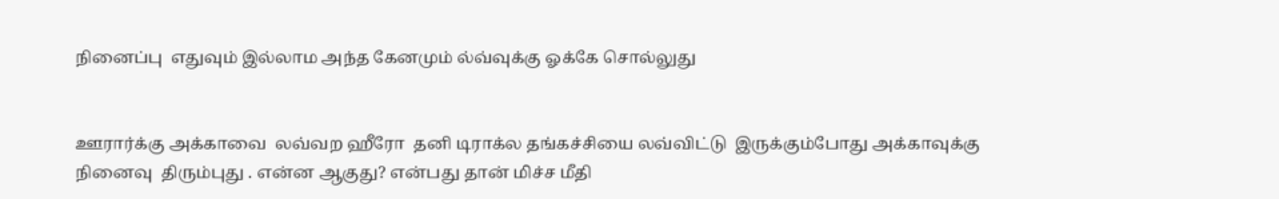நினைப்பு  எதுவும் இல்லாம அந்த கேனமும் ல்வ்வுக்கு ஓக்கே சொல்லுது


ஊரார்க்கு அக்காவை  லவ்வற ஹீரோ  தனி டிராக்ல தங்கச்சியை லவ்விட்டு  இருக்கும்போது அக்காவுக்கு நினைவு  திரும்புது . என்ன ஆகுது? என்பது தான் மிச்ச மீதி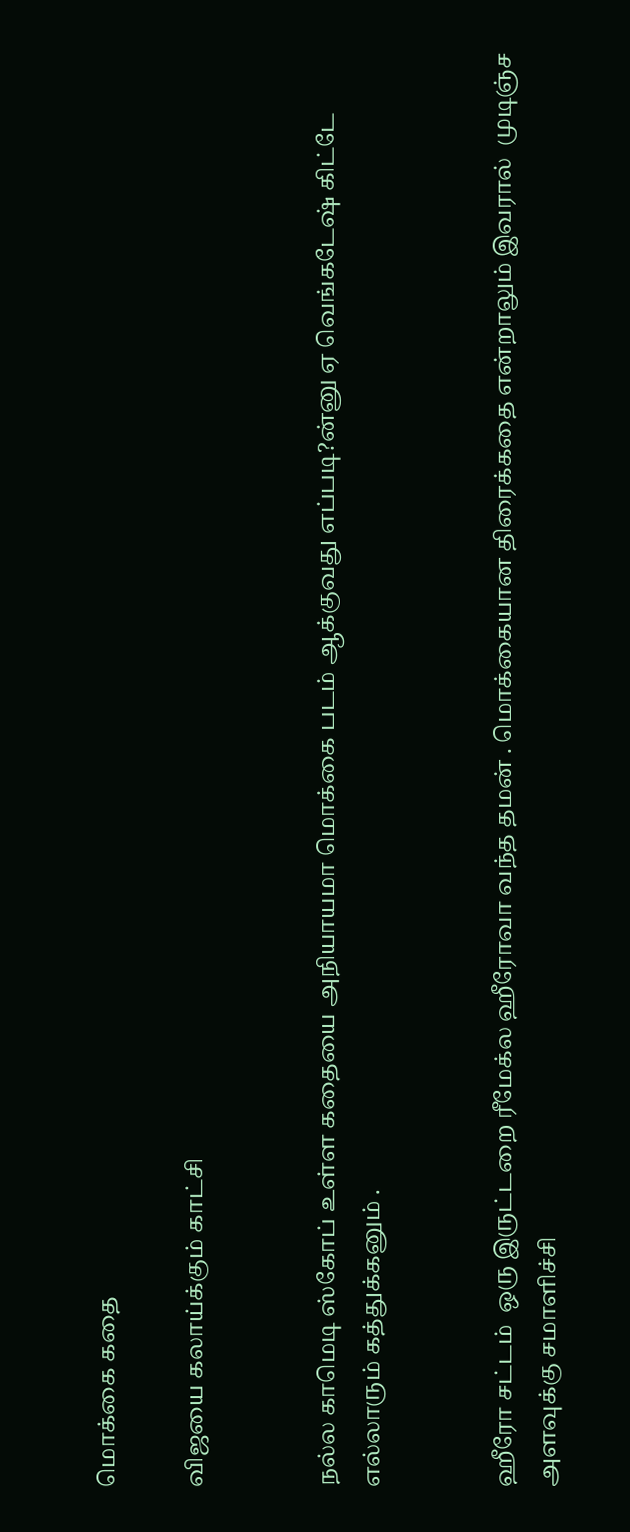மொக்கை கதை

விஜயை கலாய்க்கும் காட்சி


நல்ல காமெடி ஸ்கோப் உள்ள கதையை அநியாயமா மொக்கை படம் ஆக்குவது எப்படி?ன்னு ஏ வெங்கடேஷ் கிட்டே எல்லாரும் கத்துக்கனும் .


ஹீரோ சட்டம்  ஒரு இருட்டறை ரீமேக்ல ஹீரோவா வந்த தமன் . மொக்கையான திரைக்கதை என்றாலும் இவரால்  முடிஞ்ச அளவுக்கு சமாளிச்சி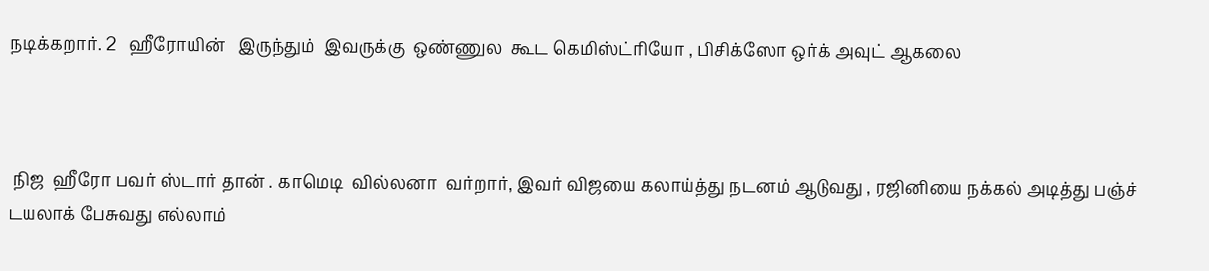நடிக்கறார். 2   ஹீரோயின்   இருந்தும்  இவருக்கு  ஒண்ணுல  கூட கெமிஸ்ட்ரியோ , பிசிக்ஸோ ஒர்க் அவுட் ஆகலை



 நிஜ  ஹீரோ பவர் ஸ்டார் தான் . காமெடி  வில்லனா  வர்றார், இவர் விஜயை கலாய்த்து நடனம் ஆடுவது , ரஜினியை நக்கல் அடித்து பஞ்ச் டயலாக் பேசுவது எல்லாம்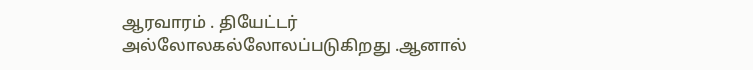ஆரவாரம் . தியேட்டர் அல்லோலகல்லோலப்படுகிறது .ஆனால்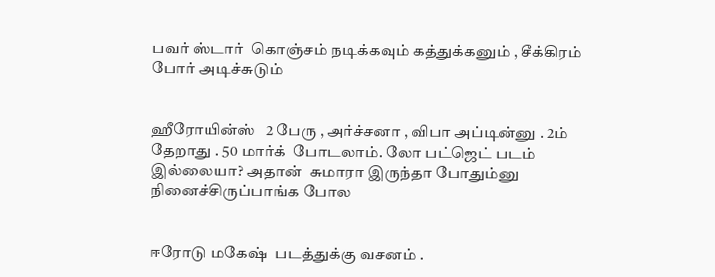பவர் ஸ்டார்  கொஞ்சம் நடிக்கவும் கத்துக்கனும் , சீக்கிரம் போர் அடிச்சுடும்


ஹீரோயின்ஸ்   2 பேரு , அர்ச்சனா , விபா அப்டின்னு . 2ம்  தேறாது . 50 மார்க்  போடலாம். லோ பட்ஜெட் படம் இல்லையா? அதான்  சுமாரா இருந்தா போதும்னு  நினைச்சிருப்பாங்க போல


ஈரோடு மகேஷ்  படத்துக்கு வசனம் .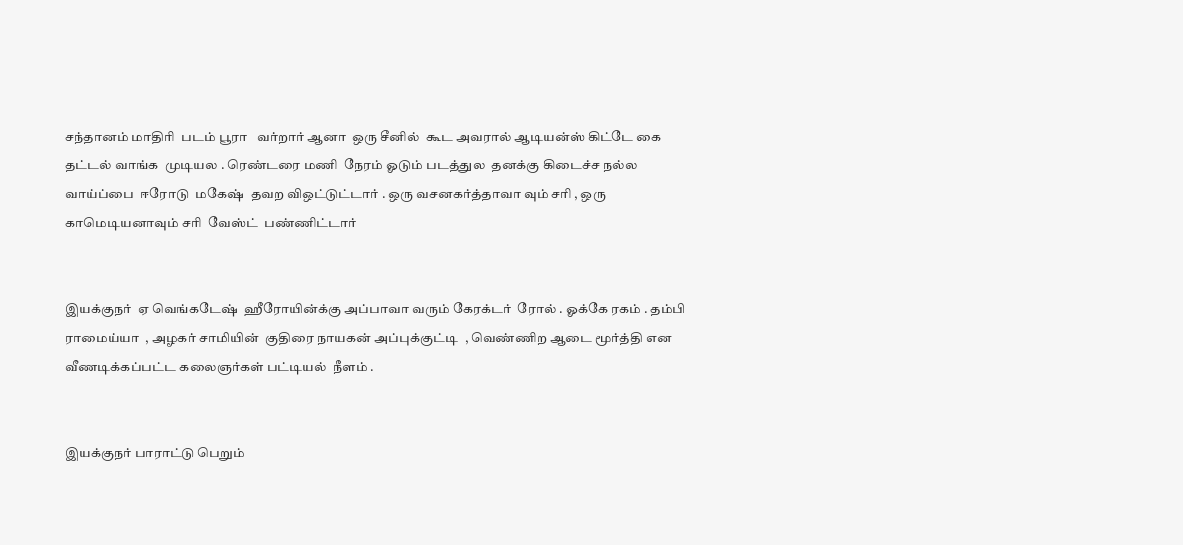சந்தானம் மாதிரி  படம் பூரா   வர்றார் ஆனா  ஒரு சீனில்  கூட அவரால் ஆடியன்ஸ் கிட்டே கை தட்டல் வாங்க  முடியல . ரெண்டரை மணி  நேரம் ஓடும் படத்துல  தனக்கு கிடைச்ச நல்ல வாய்ப்பை  ஈரோடு  மகேஷ்  தவற விஒட்டுட்டார் . ஒரு வசனகர்த்தாவா வும் சரி , ஒரு காமெடியனாவும் சரி  வேஸ்ட்  பண்ணிட்டார்


இயக்குநர்  ஏ வெங்கடேஷ்  ஹீரோயின்க்கு அப்பாவா வரும் கேரக்டர்  ரோல் . ஓக்கே ரகம் . தம்பி   ராமைய்யா  , அழகர் சாமியின்  குதிரை நாயகன் அப்புக்குட்டி  , வெண்ணிற ஆடை மூர்த்தி என வீணடிக்கப்பட்ட கலைஞர்கள் பட்டியல்  நீளம் .


இயக்குநர் பாராட்டு பெறும்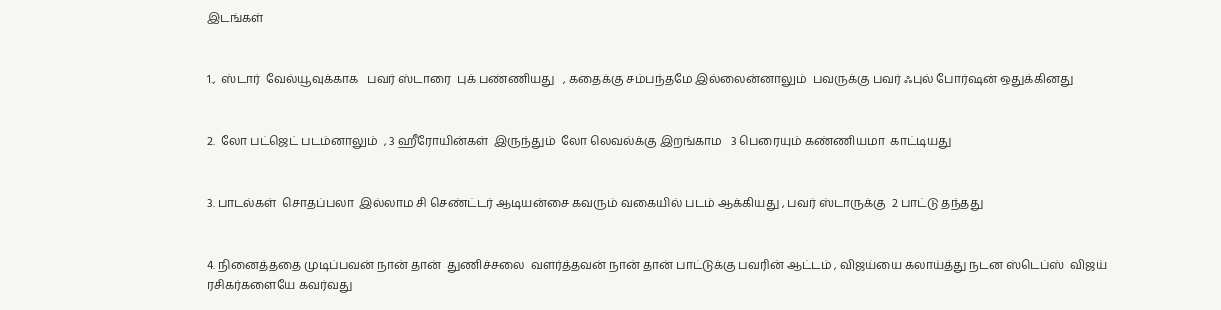இடங்கள்


1.,  ஸ்டார்  வேல்யூவுக்காக   பவர் ஸ்டாரை  புக் பண்ணியது   , கதைக்கு சம்பந்தமே இல்லைன்னாலும்  பவருக்கு பவர் ஃபுல் போர்ஷன் ஒதுக்கினது


2.  லோ பட்ஜெட் படம்னாலும்  , 3 ஹீரோயின்கள்  இருந்தும்  லோ லெவல்க்கு இறங்காம   3 பெரையும் கண்ணியமா  காட்டியது


3. பாடல்கள்  சொதப்பலா  இல்லாம சி செண்ட்டர் ஆடியன்சை கவரும் வகையில் படம் ஆக்கியது , பவர் ஸ்டாருக்கு  2 பாட்டு தந்தது


4. நினைத்ததை முடிப்பவன் நான் தான்  துணிச்சலை  வளர்த்தவன் நான் தான் பாட்டுக்கு பவரின் ஆட்டம் , விஜய்யை கலாய்த்து நடன ஸ்டெப்ஸ்  விஜய்  ரசிகர்களையே கவர்வது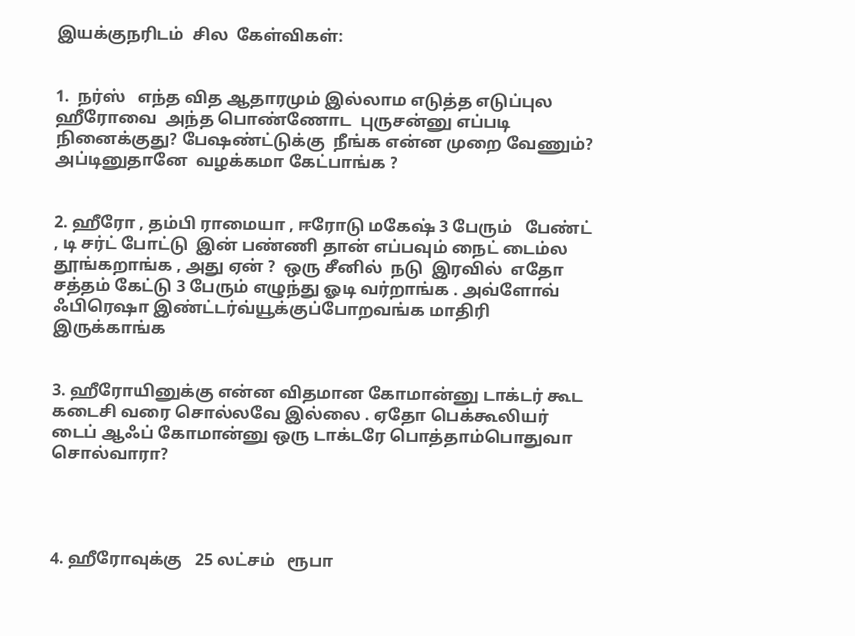இயக்குநரிடம்  சில  கேள்விகள்:


1.  நர்ஸ்   எந்த வித ஆதாரமும் இல்லாம எடுத்த எடுப்புல ஹீரோவை  அந்த பொண்ணோட  புருசன்னு எப்படி  நினைக்குது? பேஷண்ட்டுக்கு  நீங்க என்ன முறை வேணும்? அப்டினுதானே  வழக்கமா கேட்பாங்க ?


2. ஹீரோ , தம்பி ராமையா , ஈரோடு மகேஷ் 3 பேரும்   பேண்ட் , டி சர்ட் போட்டு  இன் பண்ணி தான் எப்பவும் நைட் டைம்ல தூங்கறாங்க , அது ஏன் ?  ஒரு சீனில்  நடு  இரவில்  எதோ சத்தம் கேட்டு 3 பேரும் எழுந்து ஓடி வர்றாங்க . அவ்ளோவ்  ஃபிரெஷா இண்ட்டர்வ்யூக்குப்போறவங்க மாதிரி  இருக்காங்க


3. ஹீரோயினுக்கு என்ன விதமான கோமான்னு டாக்டர் கூட கடைசி வரை சொல்லவே இல்லை . ஏதோ பெக்கூலியர் டைப் ஆஃப் கோமான்னு ஒரு டாக்டரே பொத்தாம்பொதுவா சொல்வாரா?




4. ஹீரோவுக்கு   25 லட்சம்   ரூபா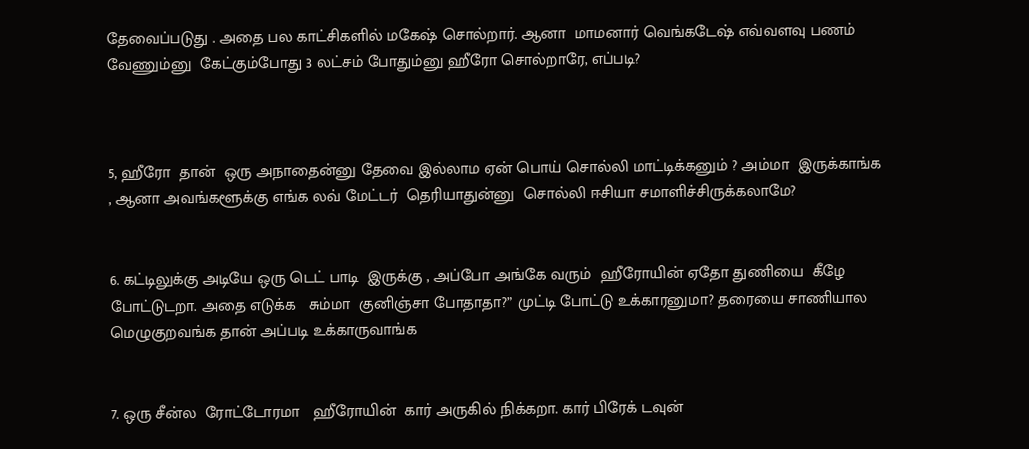தேவைப்படுது . அதை பல காட்சிகளில் மகேஷ் சொல்றார். ஆனா  மாமனார் வெங்கடேஷ் எவ்வளவு பணம் வேணும்னு  கேட்கும்போது 3 லட்சம் போதும்னு ஹீரோ சொல்றாரே, எப்படி?



5, ஹீரோ  தான்  ஒரு அநாதைன்னு தேவை இல்லாம ஏன் பொய் சொல்லி மாட்டிக்கனும் ? அம்மா  இருக்காங்க , ஆனா அவங்களூக்கு எங்க லவ் மேட்டர்  தெரியாதுன்னு  சொல்லி ஈசியா சமாளிச்சிருக்கலாமே?


6. கட்டிலுக்கு அடியே ஒரு டெட் பாடி  இருக்கு , அப்போ அங்கே வரும்  ஹீரோயின் ஏதோ துணியை  கீழே போட்டுடறா. அதை எடுக்க   சும்மா  குனிஞ்சா போதாதா?” முட்டி போட்டு உக்காரனுமா? தரையை சாணியால மெழுகுறவங்க தான் அப்படி உக்காருவாங்க


7. ஒரு சீன்ல  ரோட்டோரமா   ஹீரோயின்  கார் அருகில் நிக்கறா. கார் பிரேக் டவுன்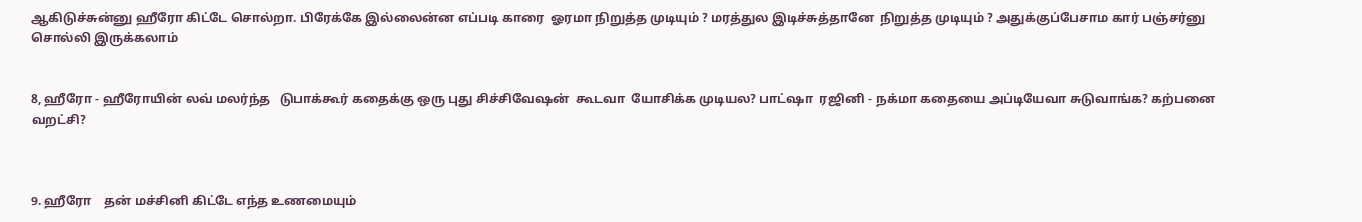ஆகிடுச்சுன்னு ஹீரோ கிட்டே சொல்றா. பிரேக்கே இல்லைன்ன எப்படி காரை  ஓரமா நிறுத்த முடியும் ? மரத்துல இடிச்சுத்தானே  நிறுத்த முடியும் ? அதுக்குப்பேசாம கார் பஞ்சர்னு சொல்லி இருக்கலாம்


8, ஹீரோ - ஹீரோயின் லவ் மலர்ந்த   டுபாக்கூர் கதைக்கு ஒரு புது சிச்சிவேஷன்  கூடவா  யோசிக்க முடியல? பாட்ஷா  ரஜினி - நக்மா கதையை அப்டியேவா சுடுவாங்க? கற்பனை வறட்சி?



9. ஹீரோ    தன் மச்சினி கிட்டே எந்த உணமையும்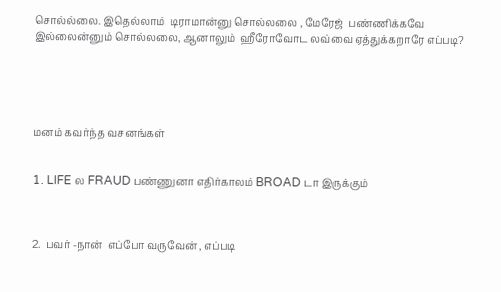சொல்ல்லை. இதெல்லாம்  டிராமான்னு சொல்லலை , மேரேஜ்  பண்ணிக்கவே இல்லைன்னும் சொல்லலை, ஆனாலும்  ஹீரோவோட லவ்வை ஏத்துக்கறாரே எப்படி?





மனம் கவர்ந்த வசனங்கள்


1. LIFE ல FRAUD பண்ணுனா எதிர்காலம் BROAD டா இருக்கும்



2.  பவர் -நான்  எப்போ வருவேன் , எப்படி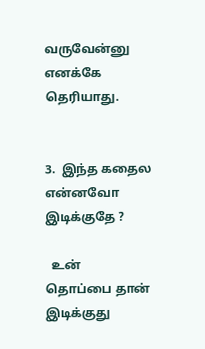வருவேன்னு எனக்கே   தெரியாது.


3.  இந்த கதைல என்னவோ  இடிக்குதே ?

  உன்   தொப்பை தான் இடிக்குது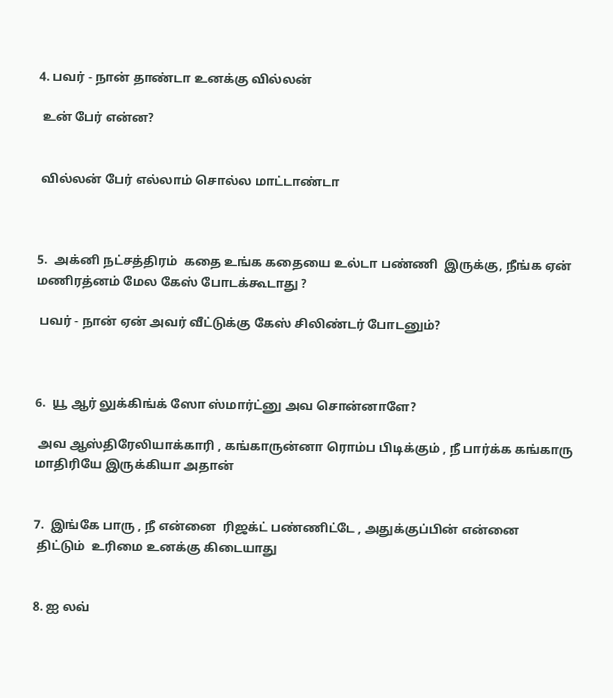4. பவர் - நான் தாண்டா உனக்கு வில்லன்

 உன் பேர் என்ன?


 வில்லன் பேர் எல்லாம் சொல்ல மாட்டாண்டா



5.  அக்னி நட்சத்திரம்  கதை உங்க கதையை உல்டா பண்ணி  இருக்கு, நீங்க ஏன் மணிரத்னம் மேல கேஸ் போடக்கூடாது ?

 பவர் - நான் ஏன் அவர் வீட்டுக்கு கேஸ் சிலிண்டர் போடனும்?



6.  யூ ஆர் லுக்கிங்க் ஸோ ஸ்மார்ட்னு அவ சொன்னாளே?

 அவ ஆஸ்திரேலியாக்காரி , கங்காருன்னா ரொம்ப பிடிக்கும் , நீ பார்க்க கங்காரு மாதிரியே இருக்கியா அதான்


7.  இங்கே பாரு , நீ என்னை  ரிஜக்ட் பண்ணிட்டே , அதுக்குப்பின் என்னை
 திட்டும்  உரிமை உனக்கு கிடையாது


8. ஐ லவ்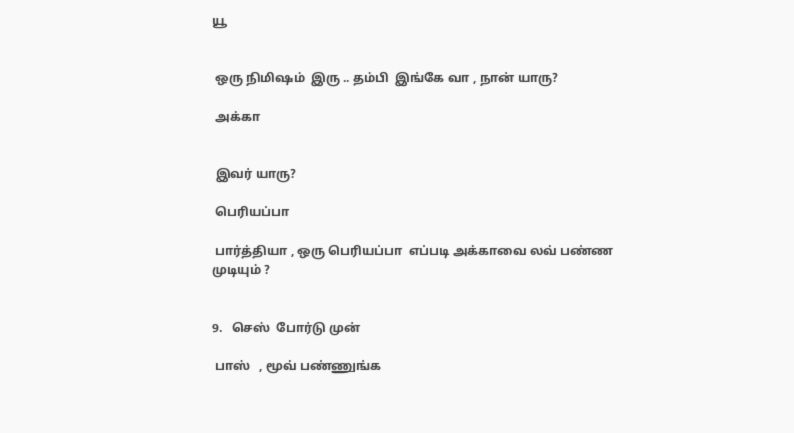யூ


 ஒரு நிமிஷம்  இரு .. தம்பி  இங்கே வா , நான் யாரு?

 அக்கா


 இவர் யாரு?

 பெரியப்பா

 பார்த்தியா , ஒரு பெரியப்பா  எப்படி அக்காவை லவ் பண்ண  முடியும் ?


9.   செஸ்  போர்டு முன்

 பாஸ்   , மூவ் பண்ணுங்க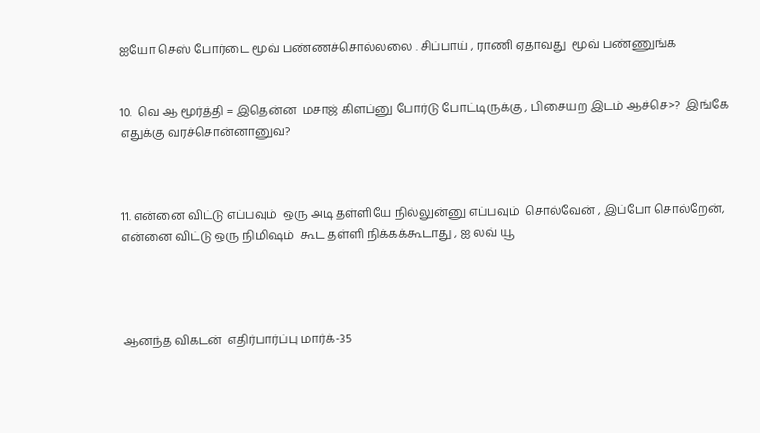ஐயோ செஸ் போர்டை மூவ் பண்ணச்சொல்லலை . சிப்பாய் , ராணி ஏதாவது  மூவ் பண்ணுங்க


10.  வெ ஆ மூர்த்தி = இதென்ன  மசாஜ் கிளப்னு போர்டு போட்டிருக்கு , பிசையற இடம் ஆச்செ>?  இங்கே எதுக்கு வரச்சொன்னானுவ?



11. என்னை விட்டு எப்பவும்  ஒரு அடி தள்ளியே நில்லுன்னு எப்பவும்  சொல்வேன் , இப்போ சொல்றேன், என்னை விட்டு ஒரு நிமிஷம்  கூட தள்ளி நிக்கக்கூடாது , ஐ லவ் யூ




ஆனந்த விகடன்  எதிர்பார்ப்பு மார்க்-35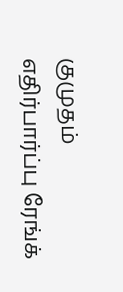குமுதம் எதிர்பார்ப்பு ரேங்க்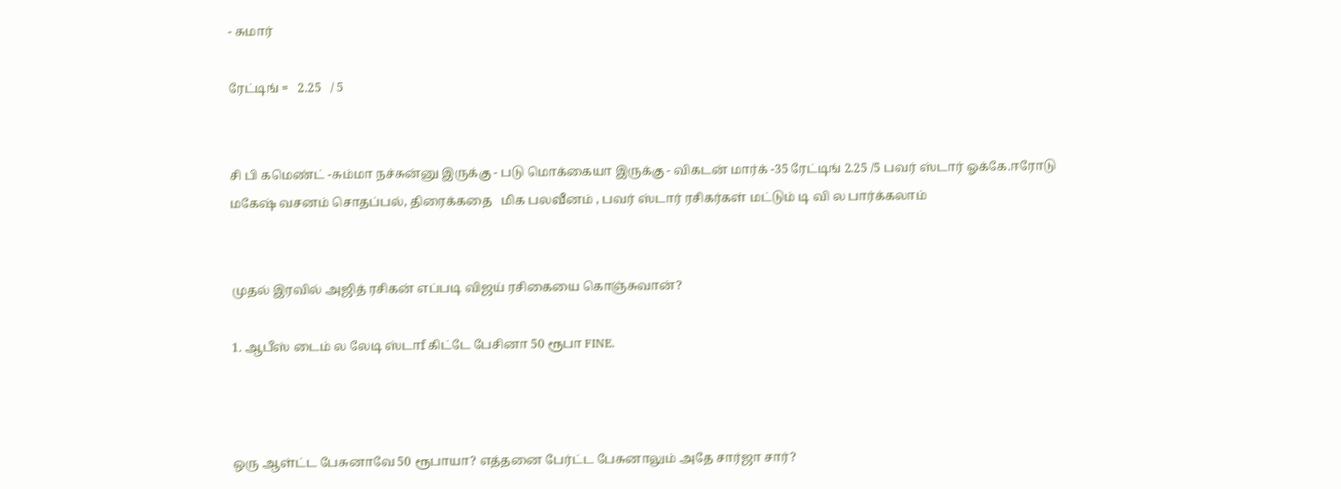- சுமார்

ரேட்டிங் =   2.25   / 5


சி பி கமெண்ட் -சும்மா நச்சுன்னு இருக்கு - படு மொக்கையா இருக்கு - விகடன் மார்க் -35 ரேட்டிங் 2.25 /5 பவர் ஸ்டார் ஓக்கே.ஈரோடு மகேஷ் வசனம் சொதப்பல், திரைக்கதை   மிக பலவீனம் , பவர் ஸ்டார் ரசிகர்கள் மட்டும் டி வி ல பார்க்கலாம்


முதல் இரவில் அஜித் ரசிகன் எப்படி விஜய் ரசிகையை கொஞ்சுவான்?

1. ஆபீஸ் டைம் ல லேடி ஸ்டாf கிட்டே பேசினா 50 ரூபா FINE.



ஒரு ஆள்ட்ட பேசுனாவே 50 ரூபாயா? எத்தனை பேர்ட்ட பேசுனாலும் அதே சார்ஜா சார்?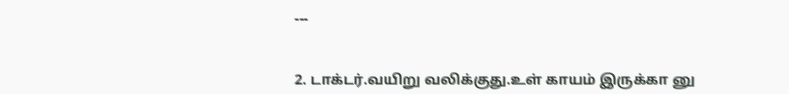---


2. டாக்டர்.வயிறு வலிக்குது.உள் காயம் இருக்கா னு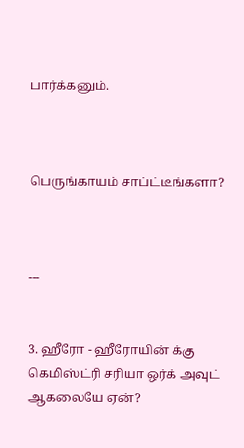பார்க்கனும்.



பெருங்காயம் சாப்ட்டீங்களா?



---


3. ஹீரோ - ஹீரோயின் க்கு கெமிஸ்ட்ரி சரியா ஒர்க் அவுட் ஆகலையே ஏன்?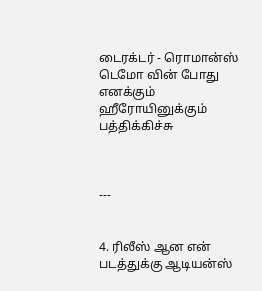டைரக்டர் - ரொமான்ஸ் டெமோ வின் போது எனக்கும் ஹீரோயினுக்கும் பத்திக்கிச்சு



---


4. ரிலீஸ் ஆன என் படத்துக்கு ஆடியன்ஸ்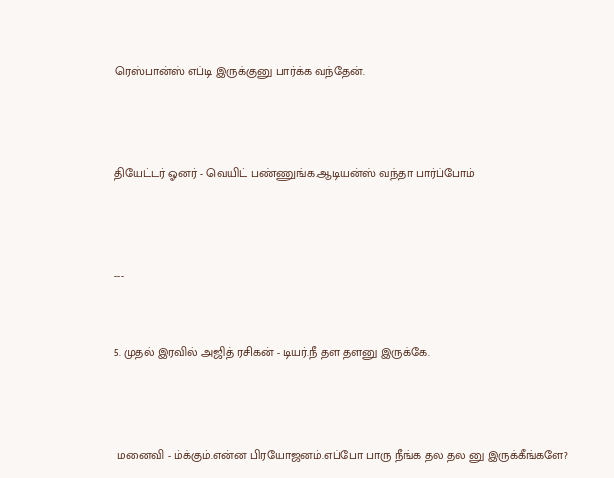ரெஸ்பான்ஸ் எப்டி இருக்குனு பார்க்க வந்தேன்.



தியேட்டர் ஓனர் - வெயிட் பண்ணுங்க.ஆடியன்ஸ் வந்தா பார்ப்போம்



---


5. முதல் இரவில் அஜித் ரசிகன் - டியர்.நீ தள தளனு இருக்கே.



 மனைவி - ம்க்கும்.என்ன பிரயோஜனம்.எப்போ பாரு நீங்க தல தல னு இருக்கீங்களே?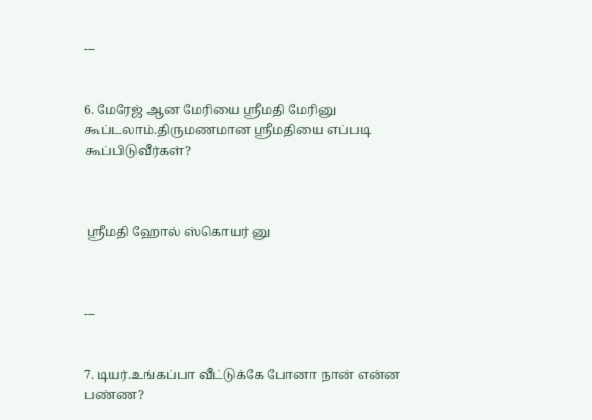---


6. மேரேஜ் ஆன மேரியை ஸ்ரீமதி மேரினு கூப்டலாம்.திருமணமான ஸ்ரீமதியை எப்படி கூப்பிடுவீர்கள்?



 ஸ்ரீமதி ஹோல் ஸ்கொயர் னு



---


7. டியர்.உங்கப்பா வீட்டுக்கே போனா நான் என்ன பண்ண?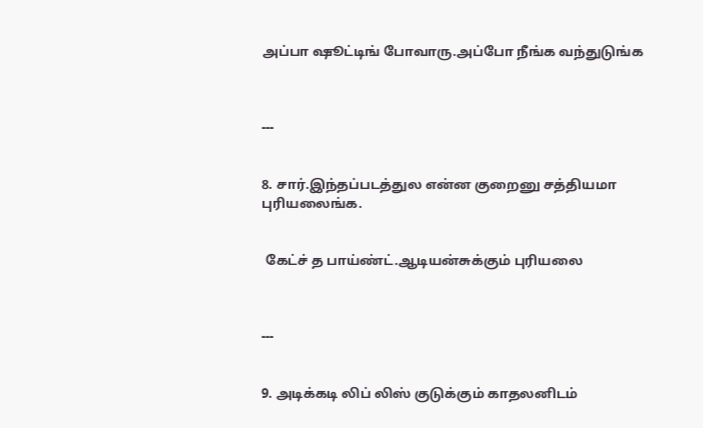அப்பா ஷூட்டிங் போவாரு.அப்போ நீங்க வந்துடுங்க



---


8. சார்.இந்தப்படத்துல என்ன குறைனு சத்தியமா புரியலைங்க.


 கேட்ச் த பாய்ண்ட்.ஆடியன்சுக்கும் புரியலை



---


9. அடிக்கடி லிப் லிஸ் குடுக்கும் காதலனிடம்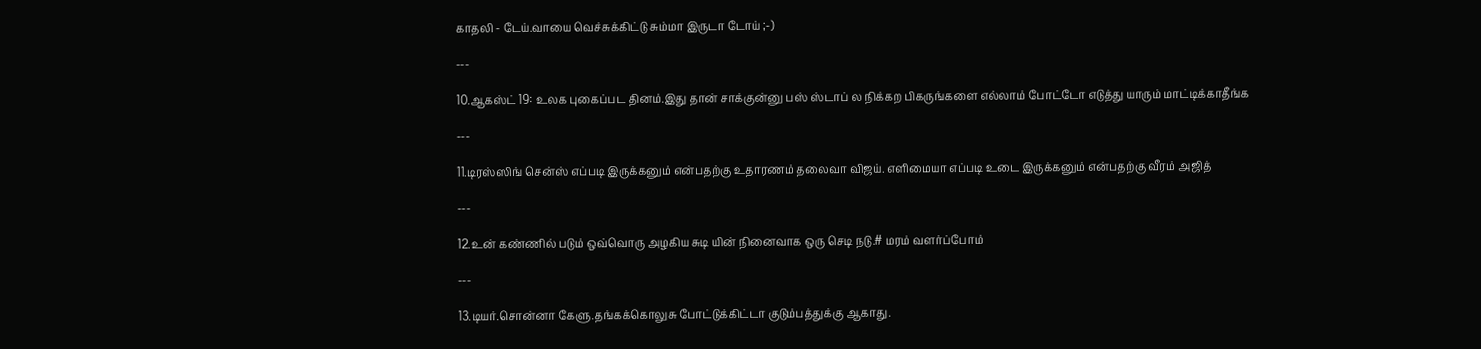காதலி - டேய்.வாயை வெச்சுக்கிட்டு சும்மா இருடா டோய் ;-)

---

10.ஆகஸ்ட் 19: உலக புகைப்பட தினம்.இது தான் சாக்குன்னு பஸ் ஸ்டாப் ல நிக்கற பிகருங்களை எல்லாம் போட்டோ எடுத்து யாரும் மாட்டிக்காதீங்க

---

11.டிரஸ்ஸிங் சென்ஸ் எப்படி இருக்கனும் என்பதற்கு உதாரணம் தலைவா விஜய். எளிமையா எப்படி உடை இருக்கனும் என்பதற்கு வீரம் அஜித்

---

12.உன் கண்ணில் படும் ஒவ்வொரு அழகிய சுடி யின் நினைவாக ஒரு செடி நடு.# மரம் வளர்ப்போம்

---

13.டியர்.சொன்னா கேளு.தங்கக்கொலுசு போட்டுக்கிட்டா குடும்பத்துக்கு ஆகாது.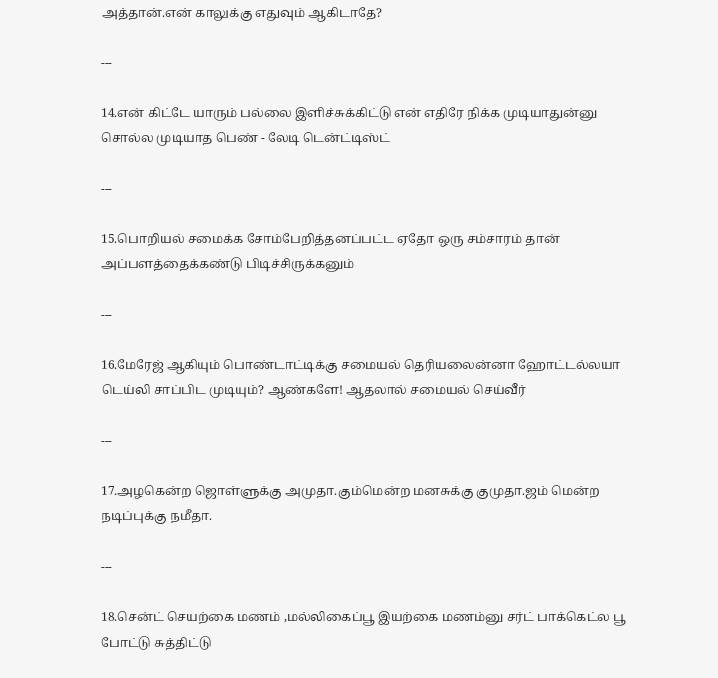அத்தான்.என் காலுக்கு எதுவும் ஆகிடாதே?

---

14.என் கிட்டே யாரும் பல்லை இளிச்சுக்கிட்டு என் எதிரே நிக்க முடியாதுன்னு சொல்ல முடியாத பெண் - லேடி டென்ட்டிஸ்ட்

---

15.பொறியல் சமைக்க சோம்பேறித்தனப்பட்ட ஏதோ ஒரு சம்சாரம் தான் அப்பளத்தைக்கண்டு பிடிச்சிருக்கனும்

---

16.மேரேஜ் ஆகியும் பொண்டாட்டிக்கு சமையல் தெரியலைன்னா ஹோட்டல்லயா டெய்லி சாப்பிட முடியும்? ஆண்களே! ஆதலால் சமையல் செய்வீர்

---

17.அழகென்ற ஜொள்ளுக்கு அமுதா.கும்மென்ற மனசுக்கு குமுதா.ஜம் மென்ற நடிப்புக்கு நமீதா.

---

18.சென்ட் செயற்கை மணம் ,மல்லிகைப்பூ இயற்கை மணம்னு சர்ட் பாக்கெட்ல பூ போட்டு சுத்திட்டு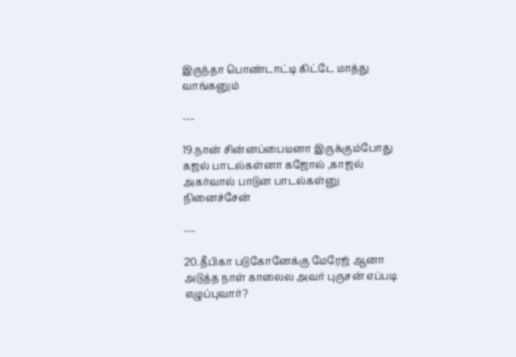இருந்தா பொண்டாட்டி கிட்டே மாத்து வாங்கனும்

---

19.நான் சின்னப்பையனா இருக்கும்போது கஜல் பாடல்கள்னா கஜோல் ,காஜல் அகர்வால் பாடுன பாடல்கள்னு நினைச்சேன்

---

20.தீபிகா படுகோனேக்கு மேரேஜ் ஆனா அடுத்த நாள் காலைல அவர் புருசன் எப்படி எழுப்புவார்?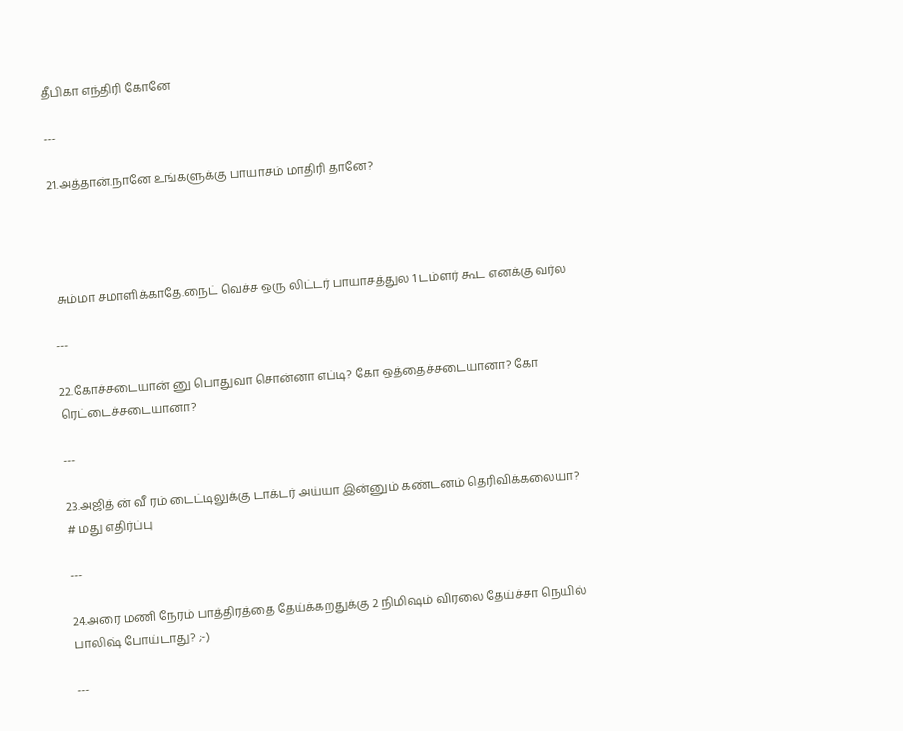தீபிகா எந்திரி கோனே

---

21.அத்தான்.நானே உங்களுக்கு பாயாசம் மாதிரி தானே?




 சும்மா சமாளிக்காதே.நைட் வெச்ச ஒரு லிட்டர் பாயாசத்துல 1 டம்ளர் கூட எனக்கு வர்ல

---

22.கோச்சடையான் னு பொதுவா சொன்னா எப்டி? கோ ஒத்தைச்சடையானா? கோ ரெட்டைச்சடையானா?

---

23.அஜித் ன் வீ ரம் டைட்டிலுக்கு டாக்டர் அய்யா இன்னும் கண்டனம் தெரிவிக்கலையா? # மது எதிர்ப்பு

---

24.அரை மணி நேரம் பாத்திரத்தை தேய்க்கறதுக்கு 2 நிமிஷம் விரலை தேய்ச்சா நெயில் பாலிஷ் போய்டாது? ;-)

---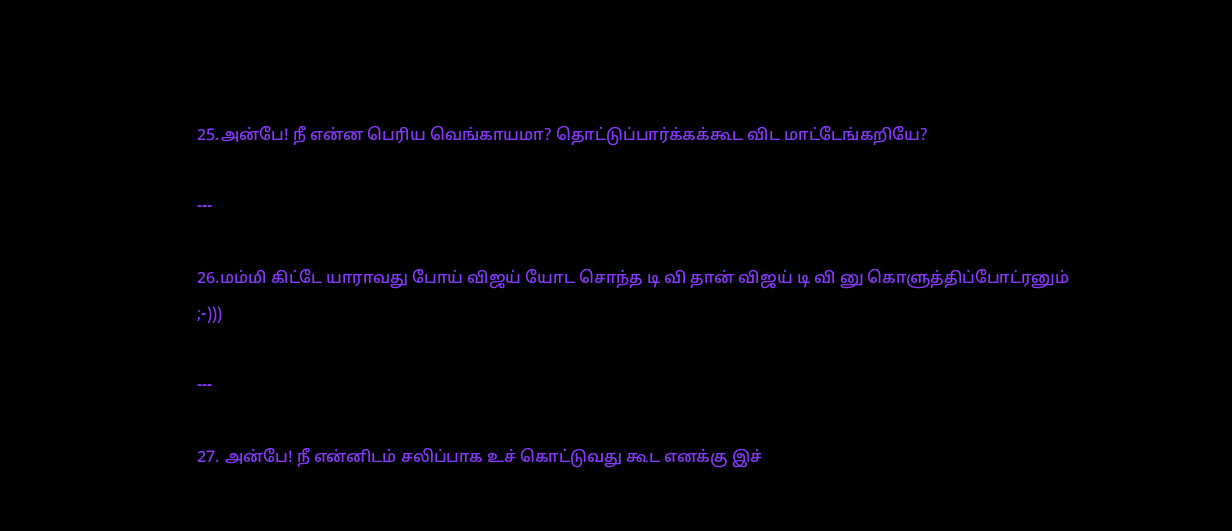25.அன்பே! நீ என்ன பெரிய வெங்காயமா? தொட்டுப்பார்க்கக்கூட விட மாட்டேங்கறியே?

---

26.மம்மி கிட்டே யாராவது போய் விஜய் யோட சொந்த டி வி தான் விஜய் டி வி னு கொளுத்திப்போட்ரனும் ;-)))

---

27. அன்பே! நீ என்னிடம் சலிப்பாக உச் கொட்டுவது கூட எனக்கு இச்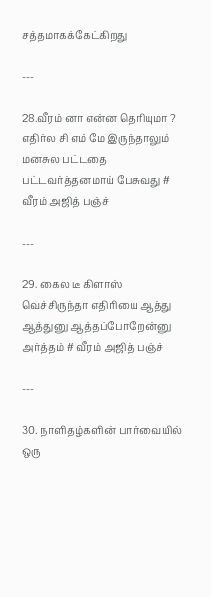சத்தமாகக்கேட்கிறது

---

28.வீரம் னா என்ன தெரியுமா ? எதிர்ல சி எம் மே இருந்தாலும் மனசுல பட்டதை பட்டவர்த்தனமாய் பேசுவது # வீரம் அஜித் பஞ்ச்

---

29. கைல டீ கிளாஸ் வெச்சிருந்தா எதிரியை ஆத்து ஆத்துனு ஆத்தப்போறேன்னு அர்த்தம் # வீரம் அஜித் பஞ்ச்

---

30. நாளிதழ்களின் பார்வையில் ஒரு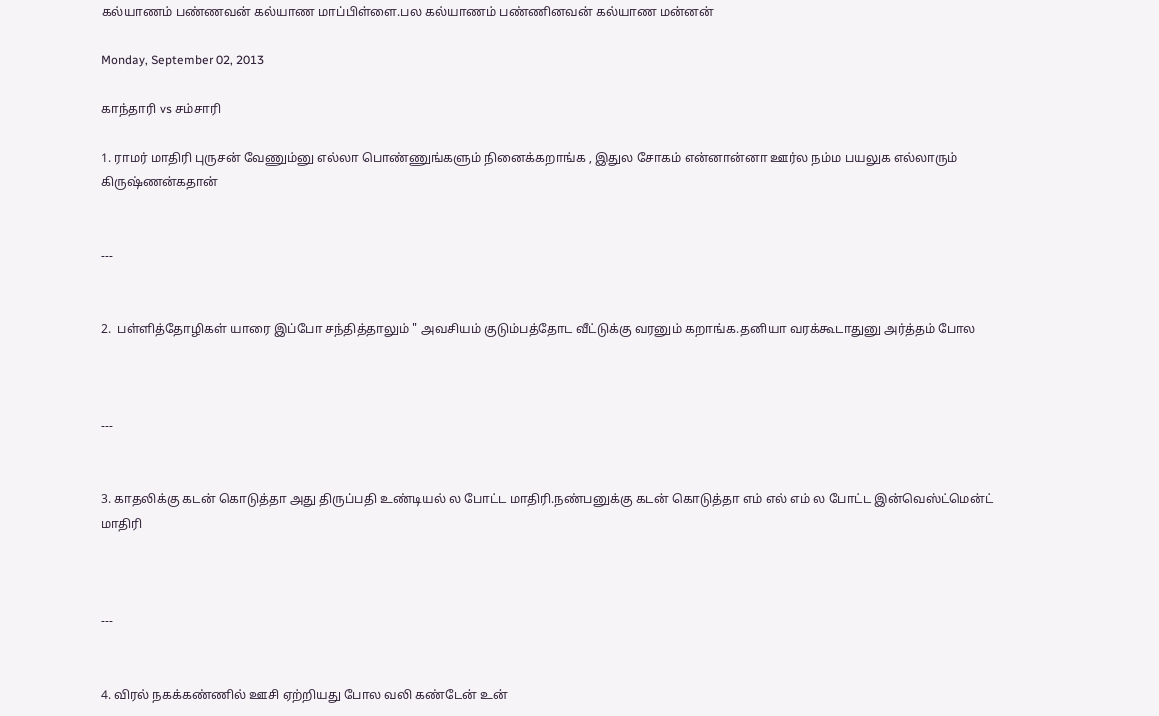கல்யாணம் பண்ணவன் கல்யாண மாப்பிள்ளை.பல கல்யாணம் பண்ணினவன் கல்யாண மன்னன்

Monday, September 02, 2013

காந்தாரி vs சம்சாரி

1. ராமர் மாதிரி புருசன் வேணும்னு எல்லா பொண்ணுங்களும் நினைக்கறாங்க , இதுல சோகம் என்னான்னா ஊர்ல நம்ம பயலுக எல்லாரும் கிருஷ்ணன்கதான்


---


2.  பள்ளித்தோழிகள் யாரை இப்போ சந்தித்தாலும் " அவசியம் குடும்பத்தோட வீட்டுக்கு வரனும் கறாங்க.தனியா வரக்கூடாதுனு அர்த்தம் போல



---


3. காதலிக்கு கடன் கொடுத்தா அது திருப்பதி உண்டியல் ல போட்ட மாதிரி.நண்பனுக்கு கடன் கொடுத்தா எம் எல் எம் ல போட்ட இன்வெஸ்ட்மென்ட் மாதிரி



---


4. விரல் நகக்கண்ணில் ஊசி ஏற்றியது போல வலி கண்டேன் உன்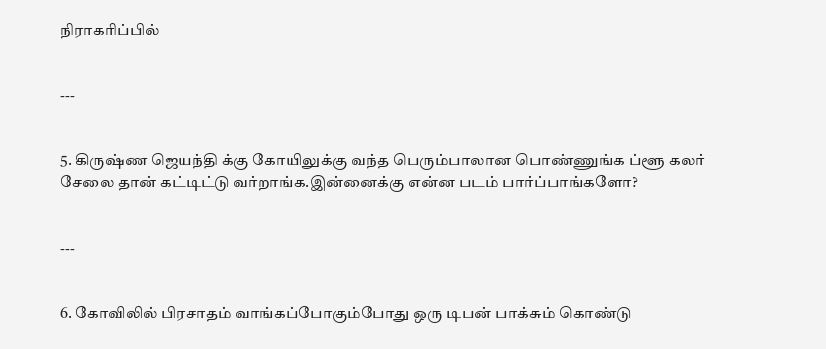நிராகரிப்பில்


---


5. கிருஷ்ண ஜெயந்தி க்கு கோயிலுக்கு வந்த பெரும்பாலான பொண்ணுங்க ப்ளூ கலர் சேலை தான் கட்டிட்டு வர்றாங்க.இன்னைக்கு என்ன படம் பார்ப்பாங்களோ?


---


6. கோவிலில் பிரசாதம் வாங்கப்போகும்போது ஒரு டிபன் பாக்சும் கொண்டு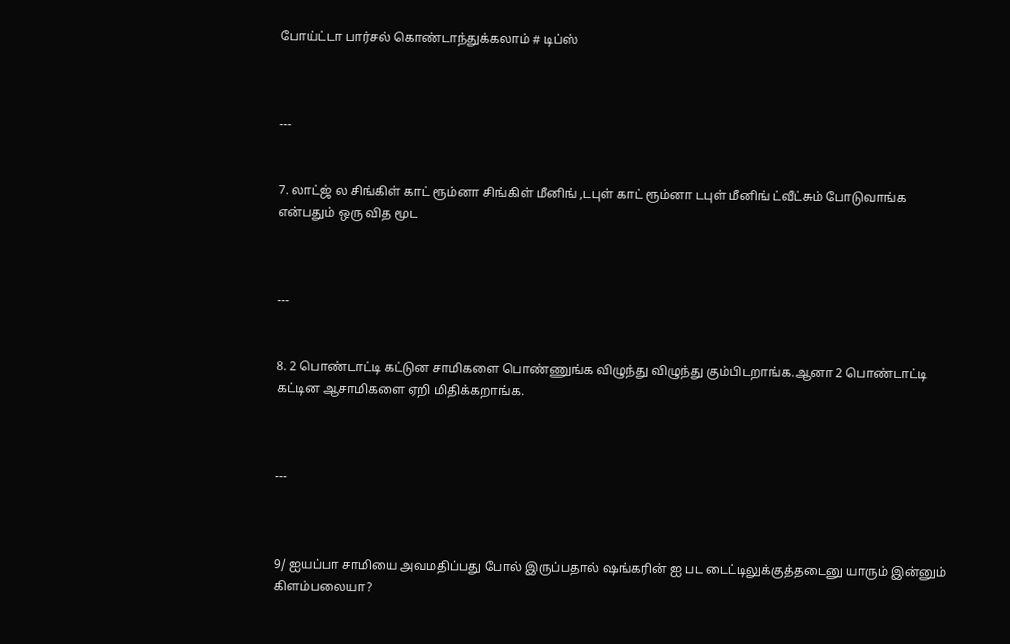போய்ட்டா பார்சல் கொண்டாந்துக்கலாம் # டிப்ஸ்



---


7. லாட்ஜ் ல சிங்கிள் காட் ரூம்னா சிங்கிள் மீனிங் ,டபுள் காட் ரூம்னா டபுள் மீனிங் ட்வீட்சும் போடுவாங்க என்பதும் ஒரு வித மூட



---


8. 2 பொண்டாட்டி கட்டுன சாமிகளை பொண்ணுங்க விழுந்து விழுந்து கும்பிடறாங்க.ஆனா 2 பொண்டாட்டி கட்டின ஆசாமிகளை ஏறி மிதிக்கறாங்க.



---



9/ ஐயப்பா சாமியை அவமதிப்பது போல் இருப்பதால் ஷங்கரின் ஐ பட டைட்டிலுக்குத்தடைனு யாரும் இன்னும் கிளம்பலையா?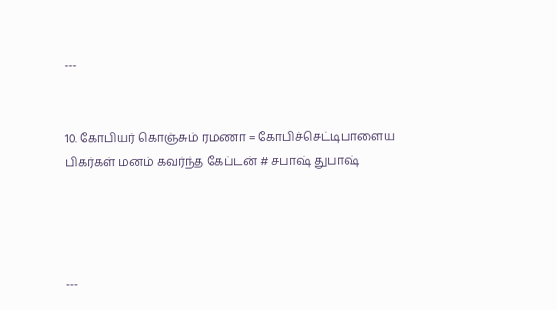---


10. கோபியர் கொஞ்சும் ரமணா = கோபிச்செட்டிபாளைய பிகர்கள் மனம் கவர்ந்த கேப்டன் # சபாஷ் துபாஷ்




---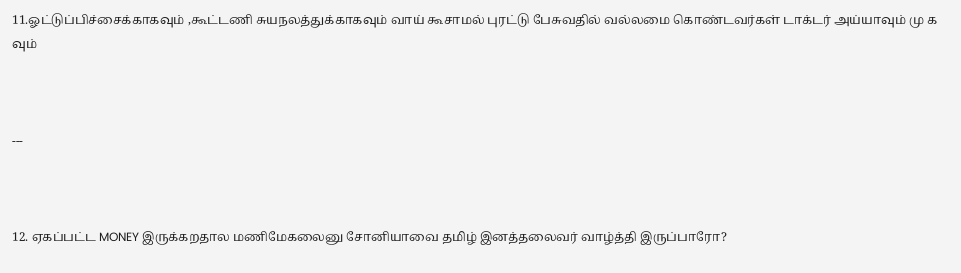11.ஓட்டுப்பிச்சைக்காகவும் ,கூட்டணி சுயநலத்துக்காகவும் வாய் கூசாமல் புரட்டு பேசுவதில் வல்லமை கொண்டவர்கள் டாக்டர் அய்யாவும் மு க வும்



---



12. ஏகப்பட்ட MONEY இருக்கறதால மணிமேகலைனு சோனியாவை தமிழ் இனத்தலைவர் வாழ்த்தி இருப்பாரோ?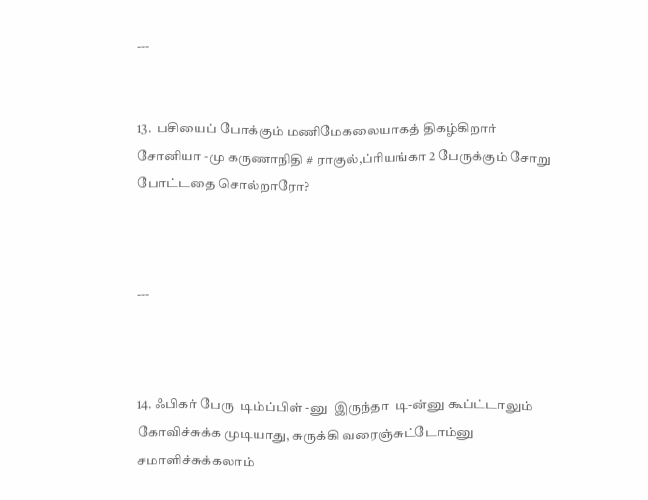---


13.  பசியைப் போக்கும் மணிமேகலையாகத் திகழ்கிறார் சோனியா -மு கருணாநிதி # ராகுல்,ப்ரியங்கா 2 பேருக்கும் சோறு போட்டதை சொல்றாரோ?



---



14. ஃபிகர் பேரு  டிம்ப்பிள் -னு  இருந்தா  டி-ன்னு கூப்ட்டாலும்  கோவிச்சுக்க முடியாது, சுருக்கி வரைஞ்சுட்டோம்னு சமாளிச்சுக்கலாம்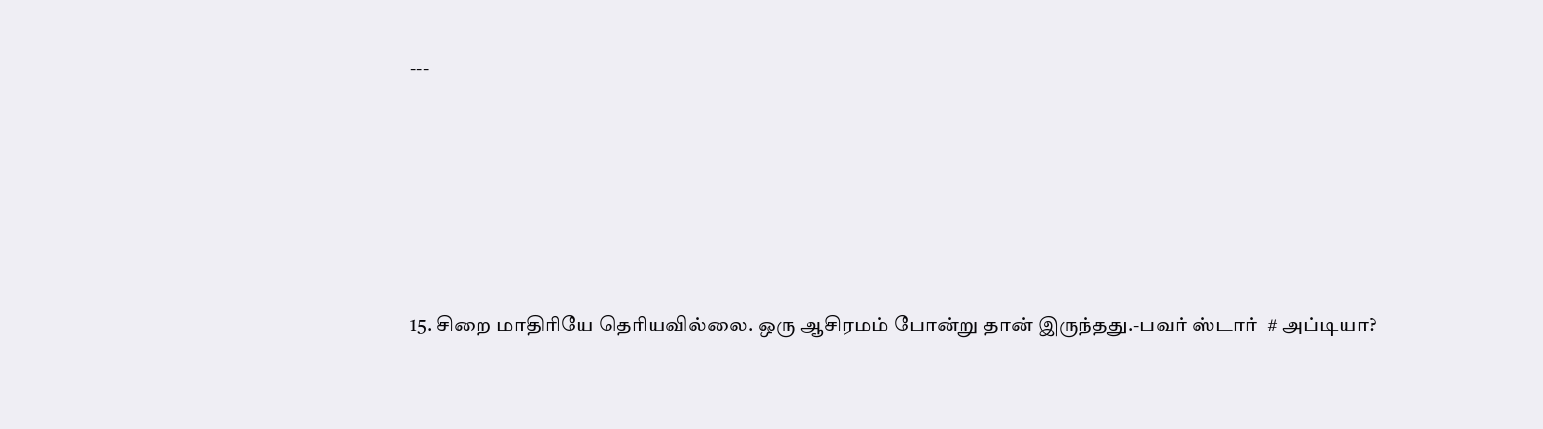---






15. சிறை மாதிரியே தெரியவில்லை. ஒரு ஆசிரமம் போன்று தான் இருந்தது.-பவர் ஸ்டார்  # அப்டியா?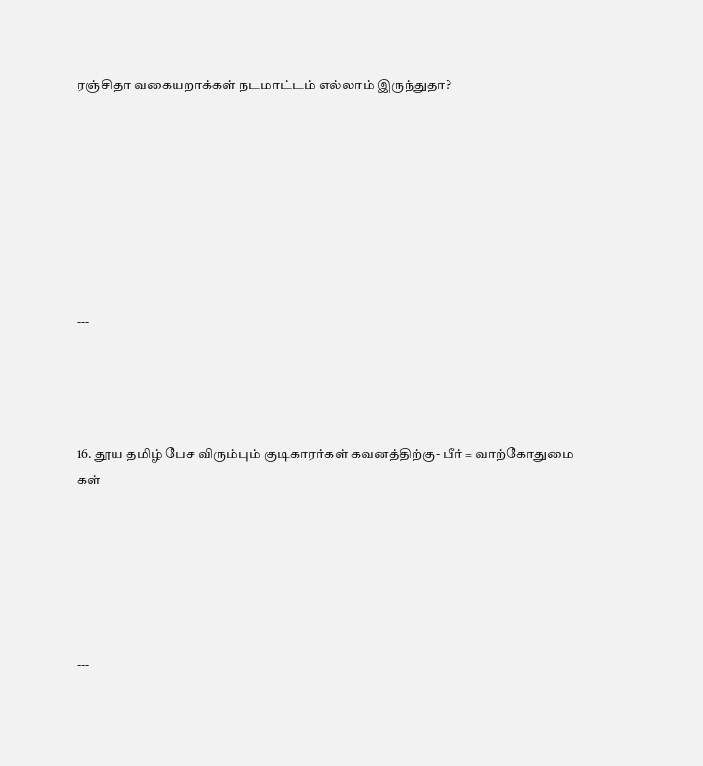ரஞ்சிதா வகையறாக்கள் நடமாட்டம் எல்லாம் இருந்துதா?








---




16. தூய தமிழ் பேச விரும்பும் குடிகாரர்கள் கவனத்திற்கு- பீர் = வாற்கோதுமை கள்






---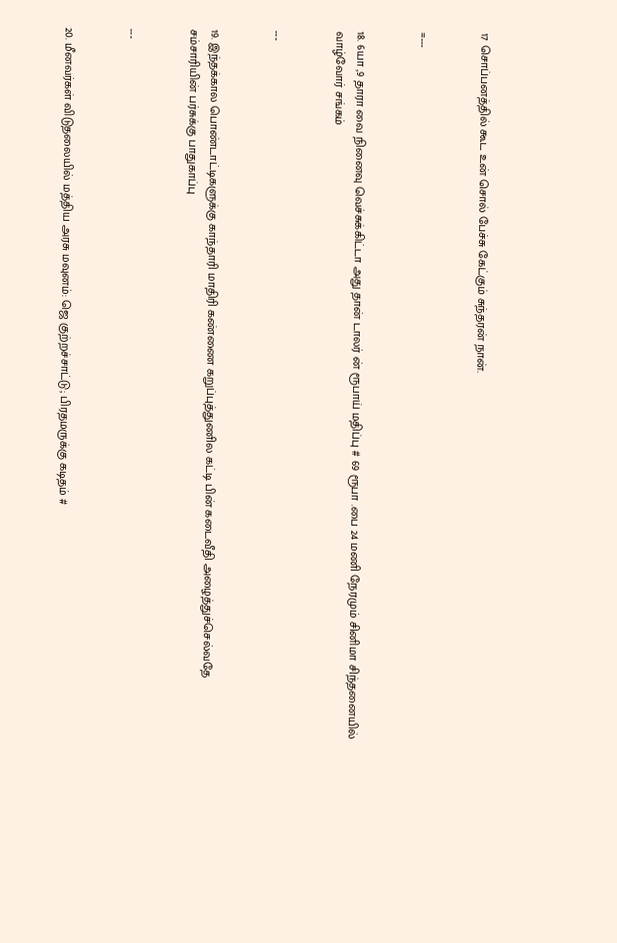17 சொப்பனத்தில் கூட உன் சொல் பேச்சு கேட்கும் சுந்தரன் நான்.


=---


18. 6யா ,9 தாரா வை நினைவு வெச்சுக்கிட்டா அது தான் டாலர் ன் ரூபாய் மதிப்பு # 69 ரூபா .பை 24 மணி நேரமும் சினிமா சிந்தனையில் வாழ்வோர் சங்கம்


---


19. இந்தக்கால பொண்டாட்டிகளுக்கு காந்தாரி மாதிரி கண்ணை கறுப்புத்துணில கட்டி பின் கடைவீதி அழைத்துச்செல்வதே சம்சாரியின் பர்சுக்கு பாதுகாப்பு


---


20. மீனவர்கள் விடுதலையில் மத்திய அரசு மவுனம்: ஜெ குற்றச்சாட்டு; பிரதமருக்கு கடிதம் #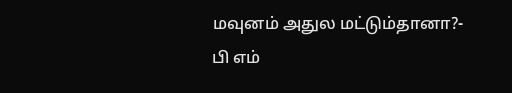மவுனம் அதுல மட்டும்தானா?- பி எம்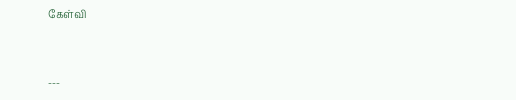கேள்வி


---